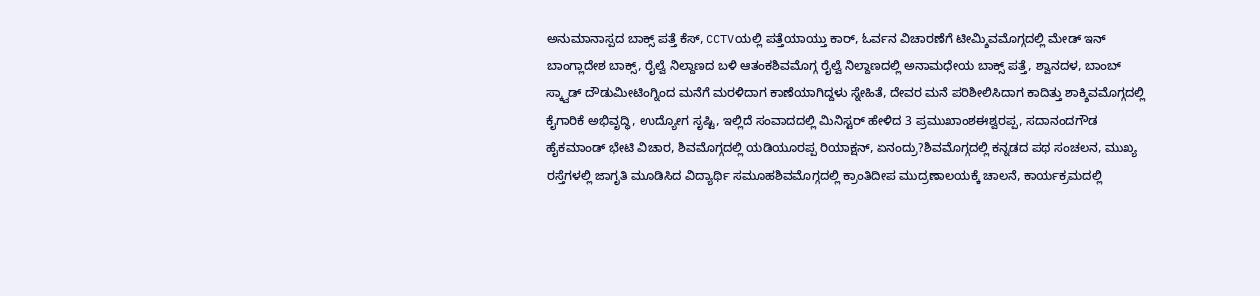ಅನುಮಾನಾಸ್ಪದ ಬಾಕ್ಸ್ ಪತ್ತೆ ಕೆಸ್, CCTVಯಲ್ಲಿ ಪತ್ತೆಯಾಯ್ತು ಕಾರ್, ಓರ್ವನ ವಿಚಾರಣೆಗೆ ಟೀಮ್ಶಿವಮೊಗ್ಗದಲ್ಲಿ ಮೇಡ್ ಇನ್ ಬಾಂಗ್ಲಾದೇಶ ಬಾಕ್ಸ್, ರೈಲ್ವೆ ನಿಲ್ದಾಣದ ಬಳಿ ಆತಂಕಶಿವಮೊಗ್ಗ ರೈಲ್ವೆ ನಿಲ್ದಾಣದಲ್ಲಿ ಅನಾಮಧೇಯ ಬಾಕ್ಸ್ ಪತ್ತೆ, ಶ್ವಾನದಳ, ಬಾಂಬ್ ಸ್ಕ್ವಾಡ್ ದೌಡುಮೀಟಿಂಗ್ನಿಂದ ಮನೆಗೆ ಮರಳಿದಾಗ ಕಾಣೆಯಾಗಿದ್ದಳು ಸ್ನೇಹಿತೆ, ದೇವರ ಮನೆ ಪರಿಶೀಲಿಸಿದಾಗ ಕಾದಿತ್ತು ಶಾಕ್ಶಿವಮೊಗ್ಗದಲ್ಲಿ ಕೈಗಾರಿಕೆ ಅಭಿವೃದ್ಧಿ, ಉದ್ಯೋಗ ಸೃಷ್ಟಿ, ಇಲ್ಲಿದೆ ಸಂವಾದದಲ್ಲಿ ಮಿನಿಸ್ಟರ್ ಹೇಳಿದ 3 ಪ್ರಮುಖಾಂಶಈಶ್ವರಪ್ಪ, ಸದಾನಂದಗೌಡ ಹೈಕಮಾಂಡ್ ಭೇಟಿ ವಿಚಾರ, ಶಿವಮೊಗ್ಗದಲ್ಲಿ ಯಡಿಯೂರಪ್ಪ ರಿಯಾಕ್ಷನ್, ಏನಂದ್ರು?ಶಿವಮೊಗ್ಗದಲ್ಲಿ ಕನ್ನಡದ ಪಥ ಸಂಚಲನ, ಮುಖ್ಯ ರಸ್ತೆಗಳಲ್ಲಿ ಜಾಗೃತಿ ಮೂಡಿಸಿದ ವಿದ್ಯಾರ್ಥಿ ಸಮೂಹಶಿವಮೊಗ್ಗದಲ್ಲಿ ಕ್ರಾಂತಿದೀಪ ಮುದ್ರಣಾಲಯಕ್ಕೆ ಚಾಲನೆ, ಕಾರ್ಯಕ್ರಮದಲ್ಲಿ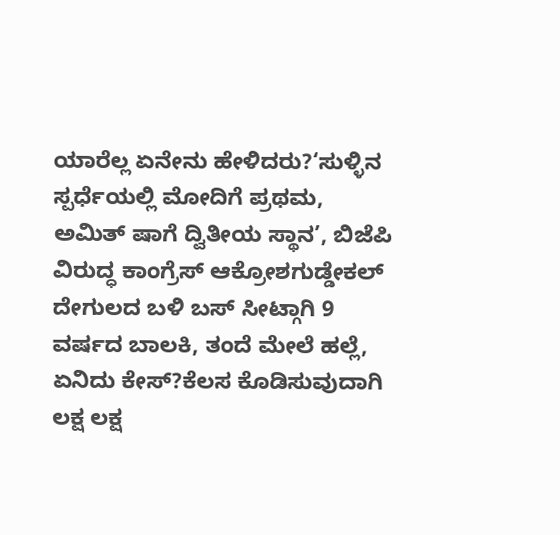ಯಾರೆಲ್ಲ ಏನೇನು ಹೇಳಿದರು?‘ಸುಳ್ಳಿನ ಸ್ಪರ್ಧೆಯಲ್ಲಿ ಮೋದಿಗೆ ಪ್ರಥಮ, ಅಮಿತ್ ಷಾಗೆ ದ್ವಿತೀಯ ಸ್ಥಾನ’, ಬಿಜೆಪಿ ವಿರುದ್ಧ ಕಾಂಗ್ರೆಸ್ ಆಕ್ರೋಶಗುಡ್ಡೇಕಲ್ ದೇಗುಲದ ಬಳಿ ಬಸ್ ಸೀಟ್ಗಾಗಿ 9 ವರ್ಷದ ಬಾಲಕಿ, ತಂದೆ ಮೇಲೆ ಹಲ್ಲೆ, ಏನಿದು ಕೇಸ್?ಕೆಲಸ ಕೊಡಿಸುವುದಾಗಿ ಲಕ್ಷ ಲಕ್ಷ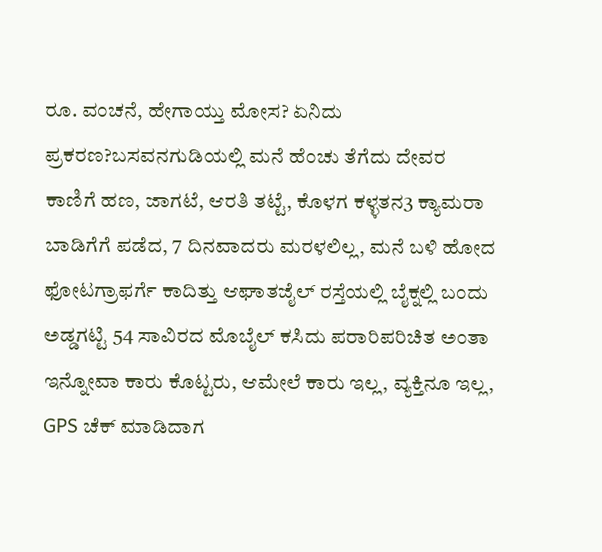ರೂ. ವಂಚನೆ, ಹೇಗಾಯ್ತು ಮೋಸ? ಏನಿದು ಪ್ರಕರಣ?ಬಸವನಗುಡಿಯಲ್ಲಿ ಮನೆ ಹೆಂಚು ತೆಗೆದು ದೇವರ ಕಾಣಿಗೆ ಹಣ, ಜಾಗಟೆ, ಆರತಿ ತಟ್ಟೆ, ಕೊಳಗ ಕಳ್ಳತನ3 ಕ್ಯಾಮರಾ ಬಾಡಿಗೆಗೆ ಪಡೆದ, 7 ದಿನವಾದರು ಮರಳಲಿಲ್ಲ, ಮನೆ ಬಳಿ ಹೋದ ಫೋಟಗ್ರಾಫರ್ಗೆ ಕಾದಿತ್ತು ಆಘಾತಜೈಲ್ ರಸ್ತೆಯಲ್ಲಿ ಬೈಕ್ನಲ್ಲಿ ಬಂದು ಅಡ್ಡಗಟ್ಟಿ 54 ಸಾವಿರದ ಮೊಬೈಲ್ ಕಸಿದು ಪರಾರಿಪರಿಚಿತ ಅಂತಾ ಇನ್ನೋವಾ ಕಾರು ಕೊಟ್ಟರು, ಆಮೇಲೆ ಕಾರು ಇಲ್ಲ, ವ್ಯಕ್ತಿನೂ ಇಲ್ಲ, GPS ಚೆಕ್ ಮಾಡಿದಾಗ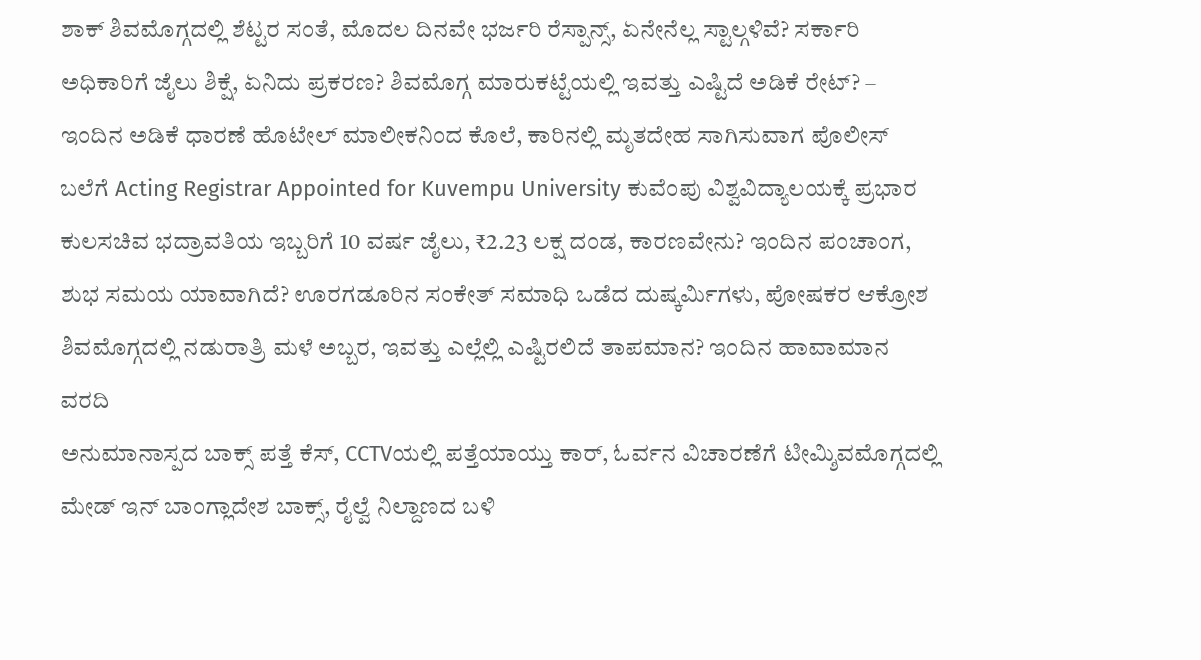ಶಾಕ್ ಶಿವಮೊಗ್ಗದಲ್ಲಿ ಶೆಟ್ಟರ ಸಂತೆ, ಮೊದಲ ದಿನವೇ ಭರ್ಜರಿ ರೆಸ್ಪಾನ್ಸ್, ಏನೇನೆಲ್ಲ ಸ್ಟಾಲ್ಗಳಿವೆ? ಸರ್ಕಾರಿ ಅಧಿಕಾರಿಗೆ ಜೈಲು ಶಿಕ್ಷೆ, ಏನಿದು ಪ್ರಕರಣ? ಶಿವಮೊಗ್ಗ ಮಾರುಕಟ್ಟೆಯಲ್ಲಿ ಇವತ್ತು ಎಷ್ಟಿದೆ ಅಡಿಕೆ ರೇಟ್? – ಇಂದಿನ ಅಡಿಕೆ ಧಾರಣೆ ಹೊಟೇಲ್ ಮಾಲೀಕನಿಂದ ಕೊಲೆ, ಕಾರಿನಲ್ಲಿ ಮೃತದೇಹ ಸಾಗಿಸುವಾಗ ಪೊಲೀಸ್ ಬಲೆಗೆ Acting Registrar Appointed for Kuvempu University ಕುವೆಂಪು ವಿಶ್ವವಿದ್ಯಾಲಯಕ್ಕೆ ಪ್ರಭಾರ ಕುಲಸಚಿವ ಭದ್ರಾವತಿಯ ಇಬ್ಬರಿಗೆ 10 ವರ್ಷ ಜೈಲು, ₹2.23 ಲಕ್ಷ ದಂಡ, ಕಾರಣವೇನು? ಇಂದಿನ ಪಂಚಾಂಗ, ಶುಭ ಸಮಯ ಯಾವಾಗಿದೆ? ಊರಗಡೂರಿನ ಸಂಕೇತ್ ಸಮಾಧಿ ಒಡೆದ ದುಷ್ಕರ್ಮಿಗಳು, ಪೋಷಕರ ಆಕ್ರೋಶ ಶಿವಮೊಗ್ಗದಲ್ಲಿ ನಡುರಾತ್ರಿ ಮಳೆ ಅಬ್ಬರ, ಇವತ್ತು ಎಲ್ಲೆಲ್ಲಿ ಎಷ್ಟಿರಲಿದೆ ತಾಪಮಾನ? ಇಂದಿನ ಹಾವಾಮಾನ ವರದಿ
ಅನುಮಾನಾಸ್ಪದ ಬಾಕ್ಸ್ ಪತ್ತೆ ಕೆಸ್, CCTVಯಲ್ಲಿ ಪತ್ತೆಯಾಯ್ತು ಕಾರ್, ಓರ್ವನ ವಿಚಾರಣೆಗೆ ಟೀಮ್ಶಿವಮೊಗ್ಗದಲ್ಲಿ ಮೇಡ್ ಇನ್ ಬಾಂಗ್ಲಾದೇಶ ಬಾಕ್ಸ್, ರೈಲ್ವೆ ನಿಲ್ದಾಣದ ಬಳಿ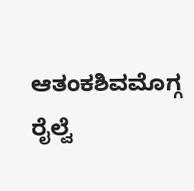ಆತಂಕಶಿವಮೊಗ್ಗ ರೈಲ್ವೆ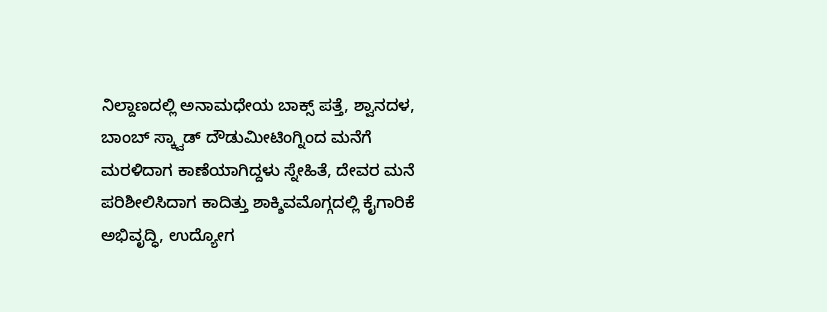ನಿಲ್ದಾಣದಲ್ಲಿ ಅನಾಮಧೇಯ ಬಾಕ್ಸ್ ಪತ್ತೆ, ಶ್ವಾನದಳ, ಬಾಂಬ್ ಸ್ಕ್ವಾಡ್ ದೌಡುಮೀಟಿಂಗ್ನಿಂದ ಮನೆಗೆ ಮರಳಿದಾಗ ಕಾಣೆಯಾಗಿದ್ದಳು ಸ್ನೇಹಿತೆ, ದೇವರ ಮನೆ ಪರಿಶೀಲಿಸಿದಾಗ ಕಾದಿತ್ತು ಶಾಕ್ಶಿವಮೊಗ್ಗದಲ್ಲಿ ಕೈಗಾರಿಕೆ ಅಭಿವೃದ್ಧಿ, ಉದ್ಯೋಗ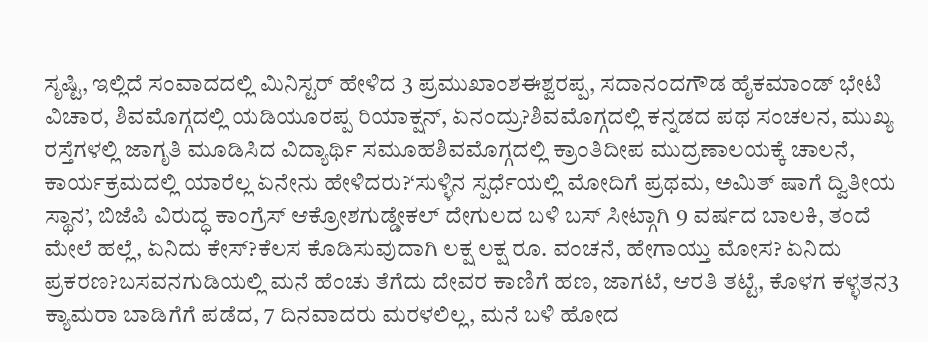ಸೃಷ್ಟಿ, ಇಲ್ಲಿದೆ ಸಂವಾದದಲ್ಲಿ ಮಿನಿಸ್ಟರ್ ಹೇಳಿದ 3 ಪ್ರಮುಖಾಂಶಈಶ್ವರಪ್ಪ, ಸದಾನಂದಗೌಡ ಹೈಕಮಾಂಡ್ ಭೇಟಿ ವಿಚಾರ, ಶಿವಮೊಗ್ಗದಲ್ಲಿ ಯಡಿಯೂರಪ್ಪ ರಿಯಾಕ್ಷನ್, ಏನಂದ್ರು?ಶಿವಮೊಗ್ಗದಲ್ಲಿ ಕನ್ನಡದ ಪಥ ಸಂಚಲನ, ಮುಖ್ಯ ರಸ್ತೆಗಳಲ್ಲಿ ಜಾಗೃತಿ ಮೂಡಿಸಿದ ವಿದ್ಯಾರ್ಥಿ ಸಮೂಹಶಿವಮೊಗ್ಗದಲ್ಲಿ ಕ್ರಾಂತಿದೀಪ ಮುದ್ರಣಾಲಯಕ್ಕೆ ಚಾಲನೆ, ಕಾರ್ಯಕ್ರಮದಲ್ಲಿ ಯಾರೆಲ್ಲ ಏನೇನು ಹೇಳಿದರು?‘ಸುಳ್ಳಿನ ಸ್ಪರ್ಧೆಯಲ್ಲಿ ಮೋದಿಗೆ ಪ್ರಥಮ, ಅಮಿತ್ ಷಾಗೆ ದ್ವಿತೀಯ ಸ್ಥಾನ’, ಬಿಜೆಪಿ ವಿರುದ್ಧ ಕಾಂಗ್ರೆಸ್ ಆಕ್ರೋಶಗುಡ್ಡೇಕಲ್ ದೇಗುಲದ ಬಳಿ ಬಸ್ ಸೀಟ್ಗಾಗಿ 9 ವರ್ಷದ ಬಾಲಕಿ, ತಂದೆ ಮೇಲೆ ಹಲ್ಲೆ, ಏನಿದು ಕೇಸ್?ಕೆಲಸ ಕೊಡಿಸುವುದಾಗಿ ಲಕ್ಷ ಲಕ್ಷ ರೂ. ವಂಚನೆ, ಹೇಗಾಯ್ತು ಮೋಸ? ಏನಿದು ಪ್ರಕರಣ?ಬಸವನಗುಡಿಯಲ್ಲಿ ಮನೆ ಹೆಂಚು ತೆಗೆದು ದೇವರ ಕಾಣಿಗೆ ಹಣ, ಜಾಗಟೆ, ಆರತಿ ತಟ್ಟೆ, ಕೊಳಗ ಕಳ್ಳತನ3 ಕ್ಯಾಮರಾ ಬಾಡಿಗೆಗೆ ಪಡೆದ, 7 ದಿನವಾದರು ಮರಳಲಿಲ್ಲ, ಮನೆ ಬಳಿ ಹೋದ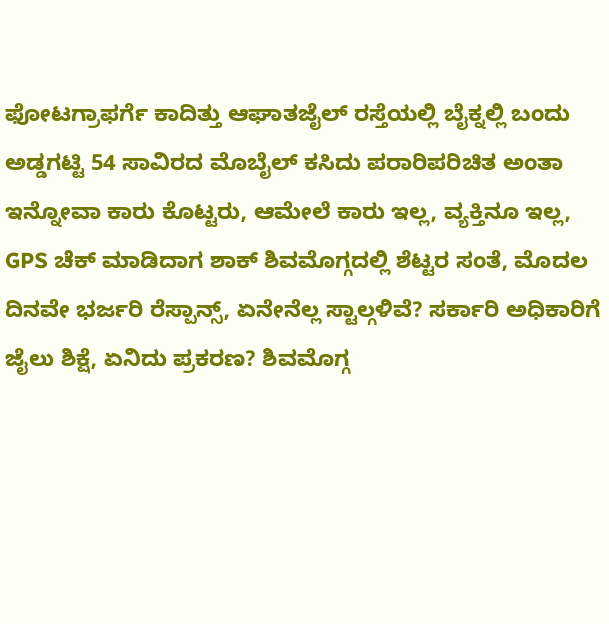ಫೋಟಗ್ರಾಫರ್ಗೆ ಕಾದಿತ್ತು ಆಘಾತಜೈಲ್ ರಸ್ತೆಯಲ್ಲಿ ಬೈಕ್ನಲ್ಲಿ ಬಂದು ಅಡ್ಡಗಟ್ಟಿ 54 ಸಾವಿರದ ಮೊಬೈಲ್ ಕಸಿದು ಪರಾರಿಪರಿಚಿತ ಅಂತಾ ಇನ್ನೋವಾ ಕಾರು ಕೊಟ್ಟರು, ಆಮೇಲೆ ಕಾರು ಇಲ್ಲ, ವ್ಯಕ್ತಿನೂ ಇಲ್ಲ, GPS ಚೆಕ್ ಮಾಡಿದಾಗ ಶಾಕ್ ಶಿವಮೊಗ್ಗದಲ್ಲಿ ಶೆಟ್ಟರ ಸಂತೆ, ಮೊದಲ ದಿನವೇ ಭರ್ಜರಿ ರೆಸ್ಪಾನ್ಸ್, ಏನೇನೆಲ್ಲ ಸ್ಟಾಲ್ಗಳಿವೆ? ಸರ್ಕಾರಿ ಅಧಿಕಾರಿಗೆ ಜೈಲು ಶಿಕ್ಷೆ, ಏನಿದು ಪ್ರಕರಣ? ಶಿವಮೊಗ್ಗ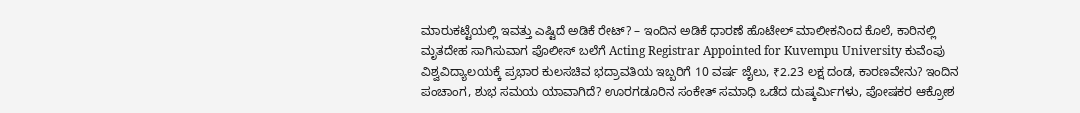ಮಾರುಕಟ್ಟೆಯಲ್ಲಿ ಇವತ್ತು ಎಷ್ಟಿದೆ ಅಡಿಕೆ ರೇಟ್? – ಇಂದಿನ ಅಡಿಕೆ ಧಾರಣೆ ಹೊಟೇಲ್ ಮಾಲೀಕನಿಂದ ಕೊಲೆ, ಕಾರಿನಲ್ಲಿ ಮೃತದೇಹ ಸಾಗಿಸುವಾಗ ಪೊಲೀಸ್ ಬಲೆಗೆ Acting Registrar Appointed for Kuvempu University ಕುವೆಂಪು ವಿಶ್ವವಿದ್ಯಾಲಯಕ್ಕೆ ಪ್ರಭಾರ ಕುಲಸಚಿವ ಭದ್ರಾವತಿಯ ಇಬ್ಬರಿಗೆ 10 ವರ್ಷ ಜೈಲು, ₹2.23 ಲಕ್ಷ ದಂಡ, ಕಾರಣವೇನು? ಇಂದಿನ ಪಂಚಾಂಗ, ಶುಭ ಸಮಯ ಯಾವಾಗಿದೆ? ಊರಗಡೂರಿನ ಸಂಕೇತ್ ಸಮಾಧಿ ಒಡೆದ ದುಷ್ಕರ್ಮಿಗಳು, ಪೋಷಕರ ಆಕ್ರೋಶ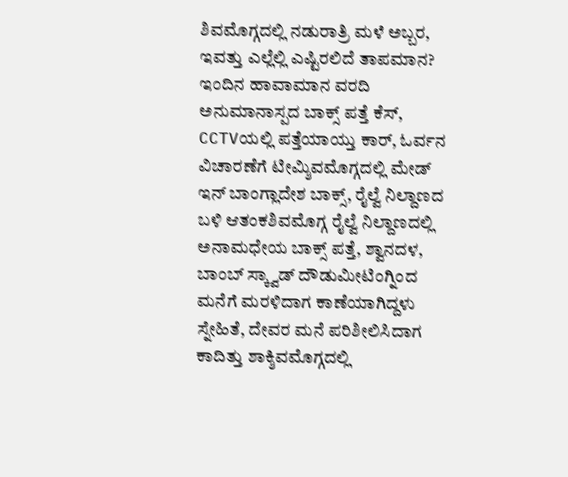ಶಿವಮೊಗ್ಗದಲ್ಲಿ ನಡುರಾತ್ರಿ ಮಳೆ ಅಬ್ಬರ, ಇವತ್ತು ಎಲ್ಲೆಲ್ಲಿ ಎಷ್ಟಿರಲಿದೆ ತಾಪಮಾನ? ಇಂದಿನ ಹಾವಾಮಾನ ವರದಿ
ಅನುಮಾನಾಸ್ಪದ ಬಾಕ್ಸ್ ಪತ್ತೆ ಕೆಸ್, CCTVಯಲ್ಲಿ ಪತ್ತೆಯಾಯ್ತು ಕಾರ್, ಓರ್ವನ ವಿಚಾರಣೆಗೆ ಟೀಮ್ಶಿವಮೊಗ್ಗದಲ್ಲಿ ಮೇಡ್ ಇನ್ ಬಾಂಗ್ಲಾದೇಶ ಬಾಕ್ಸ್, ರೈಲ್ವೆ ನಿಲ್ದಾಣದ ಬಳಿ ಆತಂಕಶಿವಮೊಗ್ಗ ರೈಲ್ವೆ ನಿಲ್ದಾಣದಲ್ಲಿ ಅನಾಮಧೇಯ ಬಾಕ್ಸ್ ಪತ್ತೆ, ಶ್ವಾನದಳ, ಬಾಂಬ್ ಸ್ಕ್ವಾಡ್ ದೌಡುಮೀಟಿಂಗ್ನಿಂದ ಮನೆಗೆ ಮರಳಿದಾಗ ಕಾಣೆಯಾಗಿದ್ದಳು ಸ್ನೇಹಿತೆ, ದೇವರ ಮನೆ ಪರಿಶೀಲಿಸಿದಾಗ ಕಾದಿತ್ತು ಶಾಕ್ಶಿವಮೊಗ್ಗದಲ್ಲಿ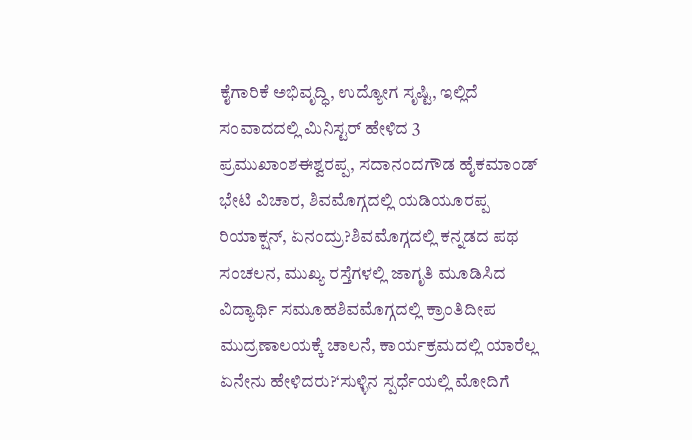ಕೈಗಾರಿಕೆ ಅಭಿವೃದ್ಧಿ, ಉದ್ಯೋಗ ಸೃಷ್ಟಿ, ಇಲ್ಲಿದೆ ಸಂವಾದದಲ್ಲಿ ಮಿನಿಸ್ಟರ್ ಹೇಳಿದ 3 ಪ್ರಮುಖಾಂಶಈಶ್ವರಪ್ಪ, ಸದಾನಂದಗೌಡ ಹೈಕಮಾಂಡ್ ಭೇಟಿ ವಿಚಾರ, ಶಿವಮೊಗ್ಗದಲ್ಲಿ ಯಡಿಯೂರಪ್ಪ ರಿಯಾಕ್ಷನ್, ಏನಂದ್ರು?ಶಿವಮೊಗ್ಗದಲ್ಲಿ ಕನ್ನಡದ ಪಥ ಸಂಚಲನ, ಮುಖ್ಯ ರಸ್ತೆಗಳಲ್ಲಿ ಜಾಗೃತಿ ಮೂಡಿಸಿದ ವಿದ್ಯಾರ್ಥಿ ಸಮೂಹಶಿವಮೊಗ್ಗದಲ್ಲಿ ಕ್ರಾಂತಿದೀಪ ಮುದ್ರಣಾಲಯಕ್ಕೆ ಚಾಲನೆ, ಕಾರ್ಯಕ್ರಮದಲ್ಲಿ ಯಾರೆಲ್ಲ ಏನೇನು ಹೇಳಿದರು?‘ಸುಳ್ಳಿನ ಸ್ಪರ್ಧೆಯಲ್ಲಿ ಮೋದಿಗೆ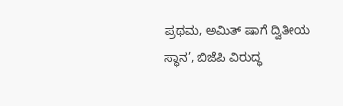ಪ್ರಥಮ, ಅಮಿತ್ ಷಾಗೆ ದ್ವಿತೀಯ ಸ್ಥಾನ’, ಬಿಜೆಪಿ ವಿರುದ್ಧ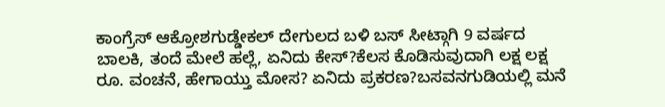ಕಾಂಗ್ರೆಸ್ ಆಕ್ರೋಶಗುಡ್ಡೇಕಲ್ ದೇಗುಲದ ಬಳಿ ಬಸ್ ಸೀಟ್ಗಾಗಿ 9 ವರ್ಷದ ಬಾಲಕಿ, ತಂದೆ ಮೇಲೆ ಹಲ್ಲೆ, ಏನಿದು ಕೇಸ್?ಕೆಲಸ ಕೊಡಿಸುವುದಾಗಿ ಲಕ್ಷ ಲಕ್ಷ ರೂ. ವಂಚನೆ, ಹೇಗಾಯ್ತು ಮೋಸ? ಏನಿದು ಪ್ರಕರಣ?ಬಸವನಗುಡಿಯಲ್ಲಿ ಮನೆ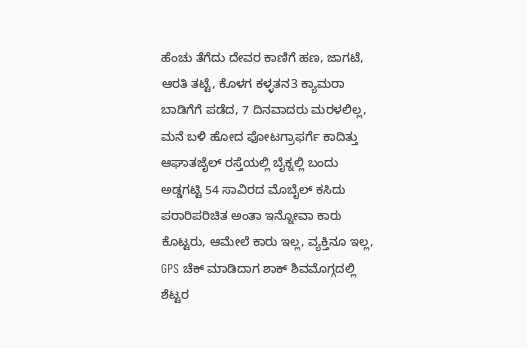ಹೆಂಚು ತೆಗೆದು ದೇವರ ಕಾಣಿಗೆ ಹಣ, ಜಾಗಟೆ, ಆರತಿ ತಟ್ಟೆ, ಕೊಳಗ ಕಳ್ಳತನ3 ಕ್ಯಾಮರಾ ಬಾಡಿಗೆಗೆ ಪಡೆದ, 7 ದಿನವಾದರು ಮರಳಲಿಲ್ಲ, ಮನೆ ಬಳಿ ಹೋದ ಫೋಟಗ್ರಾಫರ್ಗೆ ಕಾದಿತ್ತು ಆಘಾತಜೈಲ್ ರಸ್ತೆಯಲ್ಲಿ ಬೈಕ್ನಲ್ಲಿ ಬಂದು ಅಡ್ಡಗಟ್ಟಿ 54 ಸಾವಿರದ ಮೊಬೈಲ್ ಕಸಿದು ಪರಾರಿಪರಿಚಿತ ಅಂತಾ ಇನ್ನೋವಾ ಕಾರು ಕೊಟ್ಟರು, ಆಮೇಲೆ ಕಾರು ಇಲ್ಲ, ವ್ಯಕ್ತಿನೂ ಇಲ್ಲ, GPS ಚೆಕ್ ಮಾಡಿದಾಗ ಶಾಕ್ ಶಿವಮೊಗ್ಗದಲ್ಲಿ ಶೆಟ್ಟರ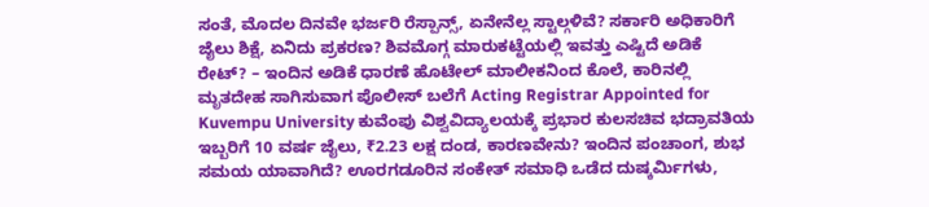ಸಂತೆ, ಮೊದಲ ದಿನವೇ ಭರ್ಜರಿ ರೆಸ್ಪಾನ್ಸ್, ಏನೇನೆಲ್ಲ ಸ್ಟಾಲ್ಗಳಿವೆ? ಸರ್ಕಾರಿ ಅಧಿಕಾರಿಗೆ ಜೈಲು ಶಿಕ್ಷೆ, ಏನಿದು ಪ್ರಕರಣ? ಶಿವಮೊಗ್ಗ ಮಾರುಕಟ್ಟೆಯಲ್ಲಿ ಇವತ್ತು ಎಷ್ಟಿದೆ ಅಡಿಕೆ ರೇಟ್? – ಇಂದಿನ ಅಡಿಕೆ ಧಾರಣೆ ಹೊಟೇಲ್ ಮಾಲೀಕನಿಂದ ಕೊಲೆ, ಕಾರಿನಲ್ಲಿ ಮೃತದೇಹ ಸಾಗಿಸುವಾಗ ಪೊಲೀಸ್ ಬಲೆಗೆ Acting Registrar Appointed for Kuvempu University ಕುವೆಂಪು ವಿಶ್ವವಿದ್ಯಾಲಯಕ್ಕೆ ಪ್ರಭಾರ ಕುಲಸಚಿವ ಭದ್ರಾವತಿಯ ಇಬ್ಬರಿಗೆ 10 ವರ್ಷ ಜೈಲು, ₹2.23 ಲಕ್ಷ ದಂಡ, ಕಾರಣವೇನು? ಇಂದಿನ ಪಂಚಾಂಗ, ಶುಭ ಸಮಯ ಯಾವಾಗಿದೆ? ಊರಗಡೂರಿನ ಸಂಕೇತ್ ಸಮಾಧಿ ಒಡೆದ ದುಷ್ಕರ್ಮಿಗಳು,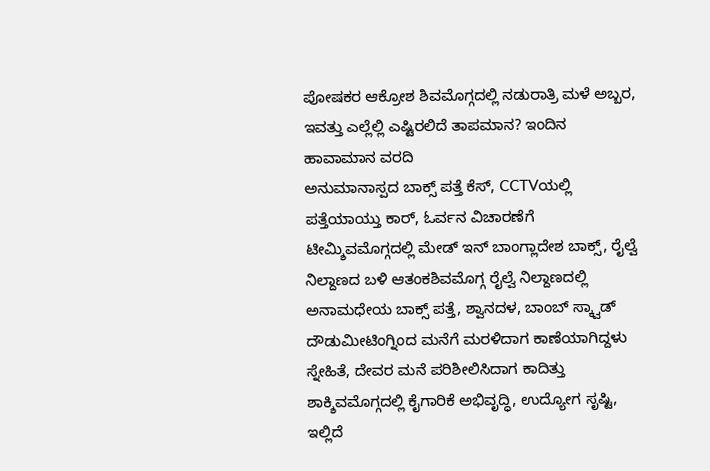ಪೋಷಕರ ಆಕ್ರೋಶ ಶಿವಮೊಗ್ಗದಲ್ಲಿ ನಡುರಾತ್ರಿ ಮಳೆ ಅಬ್ಬರ, ಇವತ್ತು ಎಲ್ಲೆಲ್ಲಿ ಎಷ್ಟಿರಲಿದೆ ತಾಪಮಾನ? ಇಂದಿನ ಹಾವಾಮಾನ ವರದಿ
ಅನುಮಾನಾಸ್ಪದ ಬಾಕ್ಸ್ ಪತ್ತೆ ಕೆಸ್, CCTVಯಲ್ಲಿ ಪತ್ತೆಯಾಯ್ತು ಕಾರ್, ಓರ್ವನ ವಿಚಾರಣೆಗೆ ಟೀಮ್ಶಿವಮೊಗ್ಗದಲ್ಲಿ ಮೇಡ್ ಇನ್ ಬಾಂಗ್ಲಾದೇಶ ಬಾಕ್ಸ್, ರೈಲ್ವೆ ನಿಲ್ದಾಣದ ಬಳಿ ಆತಂಕಶಿವಮೊಗ್ಗ ರೈಲ್ವೆ ನಿಲ್ದಾಣದಲ್ಲಿ ಅನಾಮಧೇಯ ಬಾಕ್ಸ್ ಪತ್ತೆ, ಶ್ವಾನದಳ, ಬಾಂಬ್ ಸ್ಕ್ವಾಡ್ ದೌಡುಮೀಟಿಂಗ್ನಿಂದ ಮನೆಗೆ ಮರಳಿದಾಗ ಕಾಣೆಯಾಗಿದ್ದಳು ಸ್ನೇಹಿತೆ, ದೇವರ ಮನೆ ಪರಿಶೀಲಿಸಿದಾಗ ಕಾದಿತ್ತು ಶಾಕ್ಶಿವಮೊಗ್ಗದಲ್ಲಿ ಕೈಗಾರಿಕೆ ಅಭಿವೃದ್ಧಿ, ಉದ್ಯೋಗ ಸೃಷ್ಟಿ, ಇಲ್ಲಿದೆ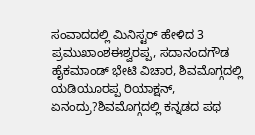ಸಂವಾದದಲ್ಲಿ ಮಿನಿಸ್ಟರ್ ಹೇಳಿದ 3 ಪ್ರಮುಖಾಂಶಈಶ್ವರಪ್ಪ, ಸದಾನಂದಗೌಡ ಹೈಕಮಾಂಡ್ ಭೇಟಿ ವಿಚಾರ, ಶಿವಮೊಗ್ಗದಲ್ಲಿ ಯಡಿಯೂರಪ್ಪ ರಿಯಾಕ್ಷನ್, ಏನಂದ್ರು?ಶಿವಮೊಗ್ಗದಲ್ಲಿ ಕನ್ನಡದ ಪಥ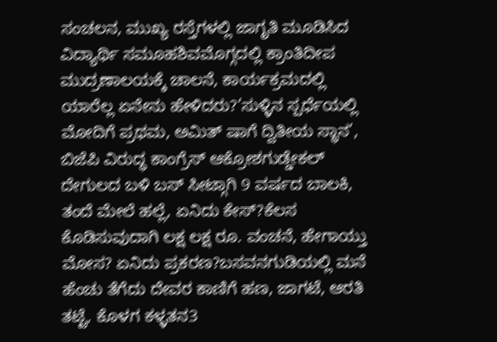ಸಂಚಲನ, ಮುಖ್ಯ ರಸ್ತೆಗಳಲ್ಲಿ ಜಾಗೃತಿ ಮೂಡಿಸಿದ ವಿದ್ಯಾರ್ಥಿ ಸಮೂಹಶಿವಮೊಗ್ಗದಲ್ಲಿ ಕ್ರಾಂತಿದೀಪ ಮುದ್ರಣಾಲಯಕ್ಕೆ ಚಾಲನೆ, ಕಾರ್ಯಕ್ರಮದಲ್ಲಿ ಯಾರೆಲ್ಲ ಏನೇನು ಹೇಳಿದರು?‘ಸುಳ್ಳಿನ ಸ್ಪರ್ಧೆಯಲ್ಲಿ ಮೋದಿಗೆ ಪ್ರಥಮ, ಅಮಿತ್ ಷಾಗೆ ದ್ವಿತೀಯ ಸ್ಥಾನ’, ಬಿಜೆಪಿ ವಿರುದ್ಧ ಕಾಂಗ್ರೆಸ್ ಆಕ್ರೋಶಗುಡ್ಡೇಕಲ್ ದೇಗುಲದ ಬಳಿ ಬಸ್ ಸೀಟ್ಗಾಗಿ 9 ವರ್ಷದ ಬಾಲಕಿ, ತಂದೆ ಮೇಲೆ ಹಲ್ಲೆ, ಏನಿದು ಕೇಸ್?ಕೆಲಸ ಕೊಡಿಸುವುದಾಗಿ ಲಕ್ಷ ಲಕ್ಷ ರೂ. ವಂಚನೆ, ಹೇಗಾಯ್ತು ಮೋಸ? ಏನಿದು ಪ್ರಕರಣ?ಬಸವನಗುಡಿಯಲ್ಲಿ ಮನೆ ಹೆಂಚು ತೆಗೆದು ದೇವರ ಕಾಣಿಗೆ ಹಣ, ಜಾಗಟೆ, ಆರತಿ ತಟ್ಟೆ, ಕೊಳಗ ಕಳ್ಳತನ3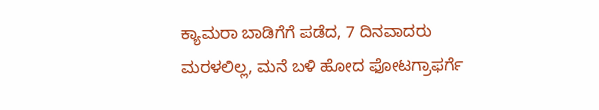ಕ್ಯಾಮರಾ ಬಾಡಿಗೆಗೆ ಪಡೆದ, 7 ದಿನವಾದರು ಮರಳಲಿಲ್ಲ, ಮನೆ ಬಳಿ ಹೋದ ಫೋಟಗ್ರಾಫರ್ಗೆ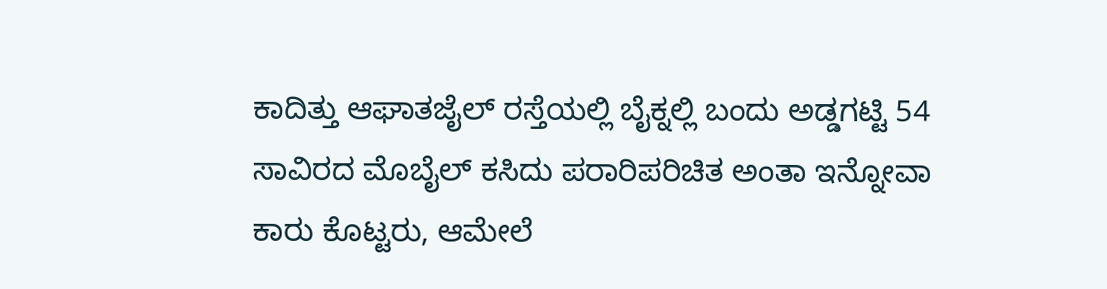ಕಾದಿತ್ತು ಆಘಾತಜೈಲ್ ರಸ್ತೆಯಲ್ಲಿ ಬೈಕ್ನಲ್ಲಿ ಬಂದು ಅಡ್ಡಗಟ್ಟಿ 54 ಸಾವಿರದ ಮೊಬೈಲ್ ಕಸಿದು ಪರಾರಿಪರಿಚಿತ ಅಂತಾ ಇನ್ನೋವಾ ಕಾರು ಕೊಟ್ಟರು, ಆಮೇಲೆ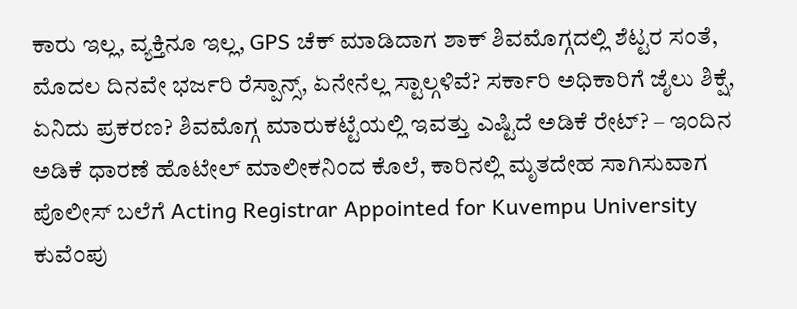ಕಾರು ಇಲ್ಲ, ವ್ಯಕ್ತಿನೂ ಇಲ್ಲ, GPS ಚೆಕ್ ಮಾಡಿದಾಗ ಶಾಕ್ ಶಿವಮೊಗ್ಗದಲ್ಲಿ ಶೆಟ್ಟರ ಸಂತೆ, ಮೊದಲ ದಿನವೇ ಭರ್ಜರಿ ರೆಸ್ಪಾನ್ಸ್, ಏನೇನೆಲ್ಲ ಸ್ಟಾಲ್ಗಳಿವೆ? ಸರ್ಕಾರಿ ಅಧಿಕಾರಿಗೆ ಜೈಲು ಶಿಕ್ಷೆ, ಏನಿದು ಪ್ರಕರಣ? ಶಿವಮೊಗ್ಗ ಮಾರುಕಟ್ಟೆಯಲ್ಲಿ ಇವತ್ತು ಎಷ್ಟಿದೆ ಅಡಿಕೆ ರೇಟ್? – ಇಂದಿನ ಅಡಿಕೆ ಧಾರಣೆ ಹೊಟೇಲ್ ಮಾಲೀಕನಿಂದ ಕೊಲೆ, ಕಾರಿನಲ್ಲಿ ಮೃತದೇಹ ಸಾಗಿಸುವಾಗ ಪೊಲೀಸ್ ಬಲೆಗೆ Acting Registrar Appointed for Kuvempu University ಕುವೆಂಪು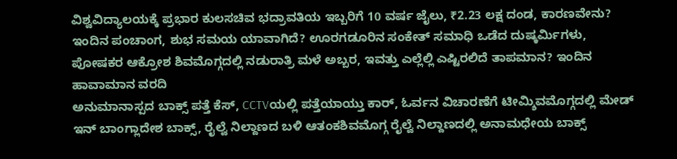ವಿಶ್ವವಿದ್ಯಾಲಯಕ್ಕೆ ಪ್ರಭಾರ ಕುಲಸಚಿವ ಭದ್ರಾವತಿಯ ಇಬ್ಬರಿಗೆ 10 ವರ್ಷ ಜೈಲು, ₹2.23 ಲಕ್ಷ ದಂಡ, ಕಾರಣವೇನು? ಇಂದಿನ ಪಂಚಾಂಗ, ಶುಭ ಸಮಯ ಯಾವಾಗಿದೆ? ಊರಗಡೂರಿನ ಸಂಕೇತ್ ಸಮಾಧಿ ಒಡೆದ ದುಷ್ಕರ್ಮಿಗಳು, ಪೋಷಕರ ಆಕ್ರೋಶ ಶಿವಮೊಗ್ಗದಲ್ಲಿ ನಡುರಾತ್ರಿ ಮಳೆ ಅಬ್ಬರ, ಇವತ್ತು ಎಲ್ಲೆಲ್ಲಿ ಎಷ್ಟಿರಲಿದೆ ತಾಪಮಾನ? ಇಂದಿನ ಹಾವಾಮಾನ ವರದಿ
ಅನುಮಾನಾಸ್ಪದ ಬಾಕ್ಸ್ ಪತ್ತೆ ಕೆಸ್, CCTVಯಲ್ಲಿ ಪತ್ತೆಯಾಯ್ತು ಕಾರ್, ಓರ್ವನ ವಿಚಾರಣೆಗೆ ಟೀಮ್ಶಿವಮೊಗ್ಗದಲ್ಲಿ ಮೇಡ್ ಇನ್ ಬಾಂಗ್ಲಾದೇಶ ಬಾಕ್ಸ್, ರೈಲ್ವೆ ನಿಲ್ದಾಣದ ಬಳಿ ಆತಂಕಶಿವಮೊಗ್ಗ ರೈಲ್ವೆ ನಿಲ್ದಾಣದಲ್ಲಿ ಅನಾಮಧೇಯ ಬಾಕ್ಸ್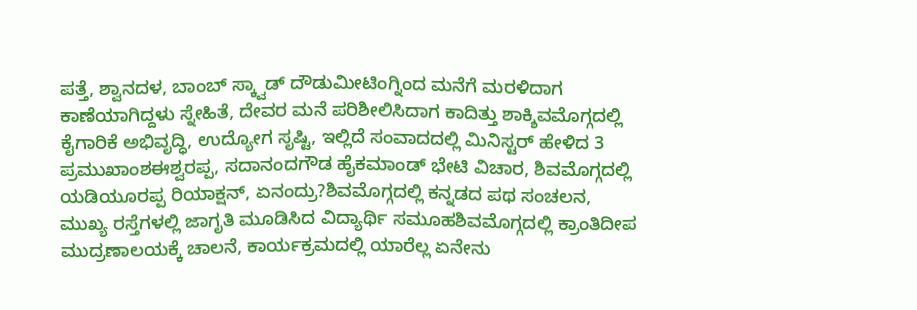ಪತ್ತೆ, ಶ್ವಾನದಳ, ಬಾಂಬ್ ಸ್ಕ್ವಾಡ್ ದೌಡುಮೀಟಿಂಗ್ನಿಂದ ಮನೆಗೆ ಮರಳಿದಾಗ ಕಾಣೆಯಾಗಿದ್ದಳು ಸ್ನೇಹಿತೆ, ದೇವರ ಮನೆ ಪರಿಶೀಲಿಸಿದಾಗ ಕಾದಿತ್ತು ಶಾಕ್ಶಿವಮೊಗ್ಗದಲ್ಲಿ ಕೈಗಾರಿಕೆ ಅಭಿವೃದ್ಧಿ, ಉದ್ಯೋಗ ಸೃಷ್ಟಿ, ಇಲ್ಲಿದೆ ಸಂವಾದದಲ್ಲಿ ಮಿನಿಸ್ಟರ್ ಹೇಳಿದ 3 ಪ್ರಮುಖಾಂಶಈಶ್ವರಪ್ಪ, ಸದಾನಂದಗೌಡ ಹೈಕಮಾಂಡ್ ಭೇಟಿ ವಿಚಾರ, ಶಿವಮೊಗ್ಗದಲ್ಲಿ ಯಡಿಯೂರಪ್ಪ ರಿಯಾಕ್ಷನ್, ಏನಂದ್ರು?ಶಿವಮೊಗ್ಗದಲ್ಲಿ ಕನ್ನಡದ ಪಥ ಸಂಚಲನ, ಮುಖ್ಯ ರಸ್ತೆಗಳಲ್ಲಿ ಜಾಗೃತಿ ಮೂಡಿಸಿದ ವಿದ್ಯಾರ್ಥಿ ಸಮೂಹಶಿವಮೊಗ್ಗದಲ್ಲಿ ಕ್ರಾಂತಿದೀಪ ಮುದ್ರಣಾಲಯಕ್ಕೆ ಚಾಲನೆ, ಕಾರ್ಯಕ್ರಮದಲ್ಲಿ ಯಾರೆಲ್ಲ ಏನೇನು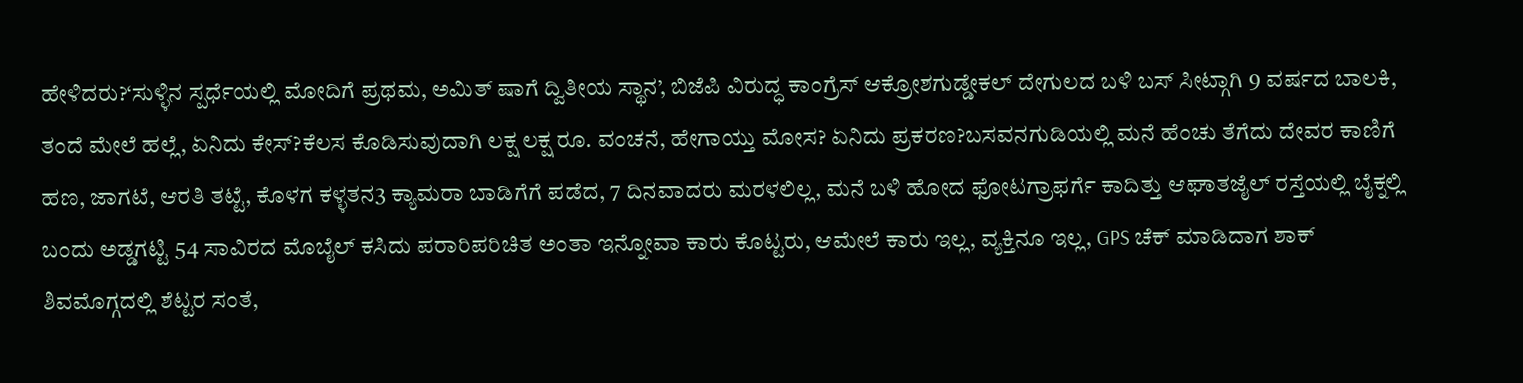ಹೇಳಿದರು?‘ಸುಳ್ಳಿನ ಸ್ಪರ್ಧೆಯಲ್ಲಿ ಮೋದಿಗೆ ಪ್ರಥಮ, ಅಮಿತ್ ಷಾಗೆ ದ್ವಿತೀಯ ಸ್ಥಾನ’, ಬಿಜೆಪಿ ವಿರುದ್ಧ ಕಾಂಗ್ರೆಸ್ ಆಕ್ರೋಶಗುಡ್ಡೇಕಲ್ ದೇಗುಲದ ಬಳಿ ಬಸ್ ಸೀಟ್ಗಾಗಿ 9 ವರ್ಷದ ಬಾಲಕಿ, ತಂದೆ ಮೇಲೆ ಹಲ್ಲೆ, ಏನಿದು ಕೇಸ್?ಕೆಲಸ ಕೊಡಿಸುವುದಾಗಿ ಲಕ್ಷ ಲಕ್ಷ ರೂ. ವಂಚನೆ, ಹೇಗಾಯ್ತು ಮೋಸ? ಏನಿದು ಪ್ರಕರಣ?ಬಸವನಗುಡಿಯಲ್ಲಿ ಮನೆ ಹೆಂಚು ತೆಗೆದು ದೇವರ ಕಾಣಿಗೆ ಹಣ, ಜಾಗಟೆ, ಆರತಿ ತಟ್ಟೆ, ಕೊಳಗ ಕಳ್ಳತನ3 ಕ್ಯಾಮರಾ ಬಾಡಿಗೆಗೆ ಪಡೆದ, 7 ದಿನವಾದರು ಮರಳಲಿಲ್ಲ, ಮನೆ ಬಳಿ ಹೋದ ಫೋಟಗ್ರಾಫರ್ಗೆ ಕಾದಿತ್ತು ಆಘಾತಜೈಲ್ ರಸ್ತೆಯಲ್ಲಿ ಬೈಕ್ನಲ್ಲಿ ಬಂದು ಅಡ್ಡಗಟ್ಟಿ 54 ಸಾವಿರದ ಮೊಬೈಲ್ ಕಸಿದು ಪರಾರಿಪರಿಚಿತ ಅಂತಾ ಇನ್ನೋವಾ ಕಾರು ಕೊಟ್ಟರು, ಆಮೇಲೆ ಕಾರು ಇಲ್ಲ, ವ್ಯಕ್ತಿನೂ ಇಲ್ಲ, GPS ಚೆಕ್ ಮಾಡಿದಾಗ ಶಾಕ್ ಶಿವಮೊಗ್ಗದಲ್ಲಿ ಶೆಟ್ಟರ ಸಂತೆ,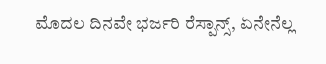ಮೊದಲ ದಿನವೇ ಭರ್ಜರಿ ರೆಸ್ಪಾನ್ಸ್, ಏನೇನೆಲ್ಲ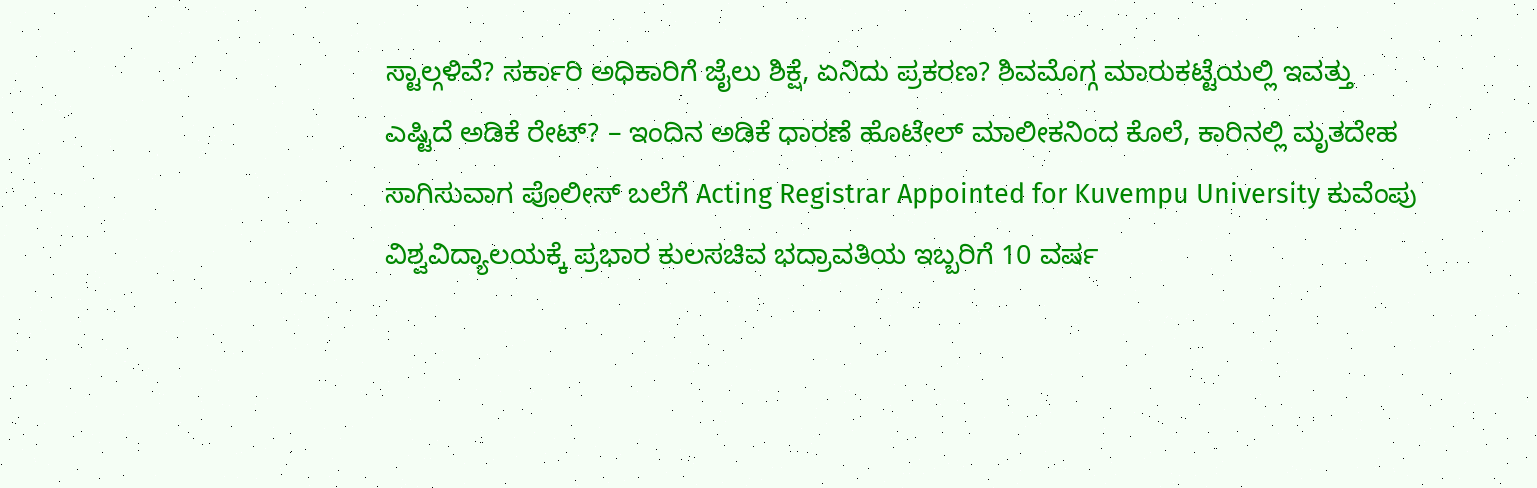ಸ್ಟಾಲ್ಗಳಿವೆ? ಸರ್ಕಾರಿ ಅಧಿಕಾರಿಗೆ ಜೈಲು ಶಿಕ್ಷೆ, ಏನಿದು ಪ್ರಕರಣ? ಶಿವಮೊಗ್ಗ ಮಾರುಕಟ್ಟೆಯಲ್ಲಿ ಇವತ್ತು ಎಷ್ಟಿದೆ ಅಡಿಕೆ ರೇಟ್? – ಇಂದಿನ ಅಡಿಕೆ ಧಾರಣೆ ಹೊಟೇಲ್ ಮಾಲೀಕನಿಂದ ಕೊಲೆ, ಕಾರಿನಲ್ಲಿ ಮೃತದೇಹ ಸಾಗಿಸುವಾಗ ಪೊಲೀಸ್ ಬಲೆಗೆ Acting Registrar Appointed for Kuvempu University ಕುವೆಂಪು ವಿಶ್ವವಿದ್ಯಾಲಯಕ್ಕೆ ಪ್ರಭಾರ ಕುಲಸಚಿವ ಭದ್ರಾವತಿಯ ಇಬ್ಬರಿಗೆ 10 ವರ್ಷ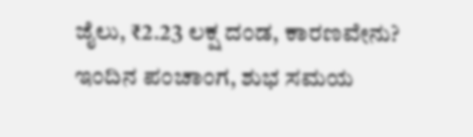ಜೈಲು, ₹2.23 ಲಕ್ಷ ದಂಡ, ಕಾರಣವೇನು? ಇಂದಿನ ಪಂಚಾಂಗ, ಶುಭ ಸಮಯ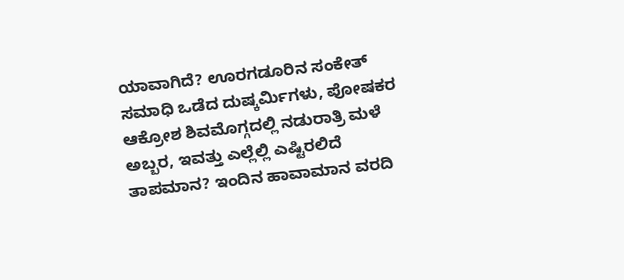ಯಾವಾಗಿದೆ? ಊರಗಡೂರಿನ ಸಂಕೇತ್ ಸಮಾಧಿ ಒಡೆದ ದುಷ್ಕರ್ಮಿಗಳು, ಪೋಷಕರ ಆಕ್ರೋಶ ಶಿವಮೊಗ್ಗದಲ್ಲಿ ನಡುರಾತ್ರಿ ಮಳೆ ಅಬ್ಬರ, ಇವತ್ತು ಎಲ್ಲೆಲ್ಲಿ ಎಷ್ಟಿರಲಿದೆ ತಾಪಮಾನ? ಇಂದಿನ ಹಾವಾಮಾನ ವರದಿ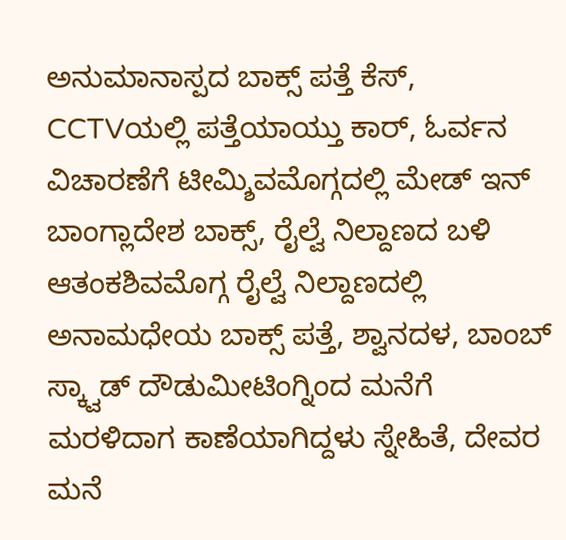ಅನುಮಾನಾಸ್ಪದ ಬಾಕ್ಸ್ ಪತ್ತೆ ಕೆಸ್, CCTVಯಲ್ಲಿ ಪತ್ತೆಯಾಯ್ತು ಕಾರ್, ಓರ್ವನ ವಿಚಾರಣೆಗೆ ಟೀಮ್ಶಿವಮೊಗ್ಗದಲ್ಲಿ ಮೇಡ್ ಇನ್ ಬಾಂಗ್ಲಾದೇಶ ಬಾಕ್ಸ್, ರೈಲ್ವೆ ನಿಲ್ದಾಣದ ಬಳಿ ಆತಂಕಶಿವಮೊಗ್ಗ ರೈಲ್ವೆ ನಿಲ್ದಾಣದಲ್ಲಿ ಅನಾಮಧೇಯ ಬಾಕ್ಸ್ ಪತ್ತೆ, ಶ್ವಾನದಳ, ಬಾಂಬ್ ಸ್ಕ್ವಾಡ್ ದೌಡುಮೀಟಿಂಗ್ನಿಂದ ಮನೆಗೆ ಮರಳಿದಾಗ ಕಾಣೆಯಾಗಿದ್ದಳು ಸ್ನೇಹಿತೆ, ದೇವರ ಮನೆ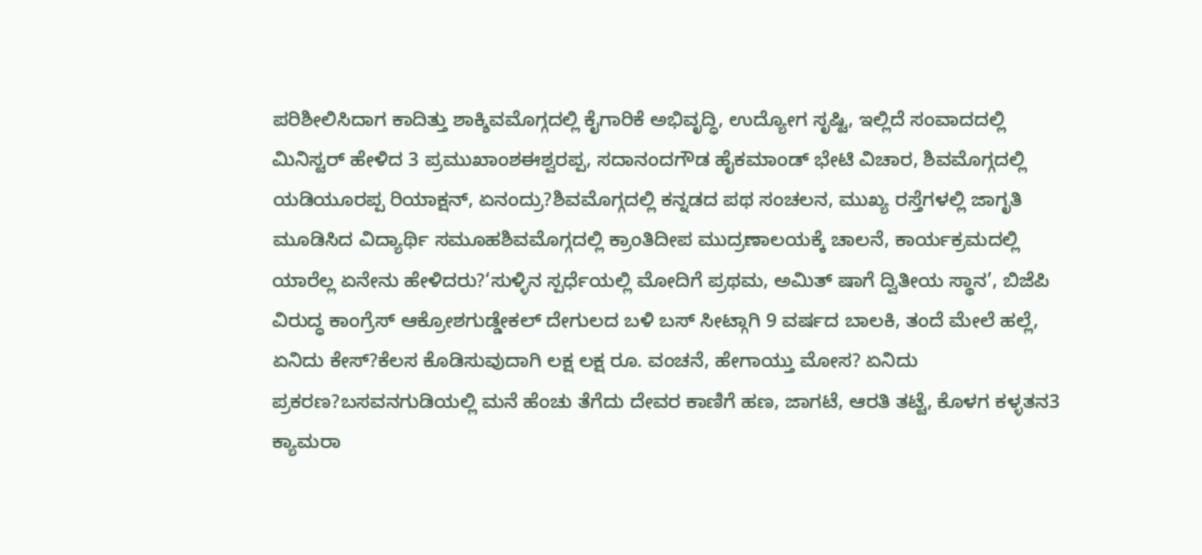ಪರಿಶೀಲಿಸಿದಾಗ ಕಾದಿತ್ತು ಶಾಕ್ಶಿವಮೊಗ್ಗದಲ್ಲಿ ಕೈಗಾರಿಕೆ ಅಭಿವೃದ್ಧಿ, ಉದ್ಯೋಗ ಸೃಷ್ಟಿ, ಇಲ್ಲಿದೆ ಸಂವಾದದಲ್ಲಿ ಮಿನಿಸ್ಟರ್ ಹೇಳಿದ 3 ಪ್ರಮುಖಾಂಶಈಶ್ವರಪ್ಪ, ಸದಾನಂದಗೌಡ ಹೈಕಮಾಂಡ್ ಭೇಟಿ ವಿಚಾರ, ಶಿವಮೊಗ್ಗದಲ್ಲಿ ಯಡಿಯೂರಪ್ಪ ರಿಯಾಕ್ಷನ್, ಏನಂದ್ರು?ಶಿವಮೊಗ್ಗದಲ್ಲಿ ಕನ್ನಡದ ಪಥ ಸಂಚಲನ, ಮುಖ್ಯ ರಸ್ತೆಗಳಲ್ಲಿ ಜಾಗೃತಿ ಮೂಡಿಸಿದ ವಿದ್ಯಾರ್ಥಿ ಸಮೂಹಶಿವಮೊಗ್ಗದಲ್ಲಿ ಕ್ರಾಂತಿದೀಪ ಮುದ್ರಣಾಲಯಕ್ಕೆ ಚಾಲನೆ, ಕಾರ್ಯಕ್ರಮದಲ್ಲಿ ಯಾರೆಲ್ಲ ಏನೇನು ಹೇಳಿದರು?‘ಸುಳ್ಳಿನ ಸ್ಪರ್ಧೆಯಲ್ಲಿ ಮೋದಿಗೆ ಪ್ರಥಮ, ಅಮಿತ್ ಷಾಗೆ ದ್ವಿತೀಯ ಸ್ಥಾನ’, ಬಿಜೆಪಿ ವಿರುದ್ಧ ಕಾಂಗ್ರೆಸ್ ಆಕ್ರೋಶಗುಡ್ಡೇಕಲ್ ದೇಗುಲದ ಬಳಿ ಬಸ್ ಸೀಟ್ಗಾಗಿ 9 ವರ್ಷದ ಬಾಲಕಿ, ತಂದೆ ಮೇಲೆ ಹಲ್ಲೆ, ಏನಿದು ಕೇಸ್?ಕೆಲಸ ಕೊಡಿಸುವುದಾಗಿ ಲಕ್ಷ ಲಕ್ಷ ರೂ. ವಂಚನೆ, ಹೇಗಾಯ್ತು ಮೋಸ? ಏನಿದು ಪ್ರಕರಣ?ಬಸವನಗುಡಿಯಲ್ಲಿ ಮನೆ ಹೆಂಚು ತೆಗೆದು ದೇವರ ಕಾಣಿಗೆ ಹಣ, ಜಾಗಟೆ, ಆರತಿ ತಟ್ಟೆ, ಕೊಳಗ ಕಳ್ಳತನ3 ಕ್ಯಾಮರಾ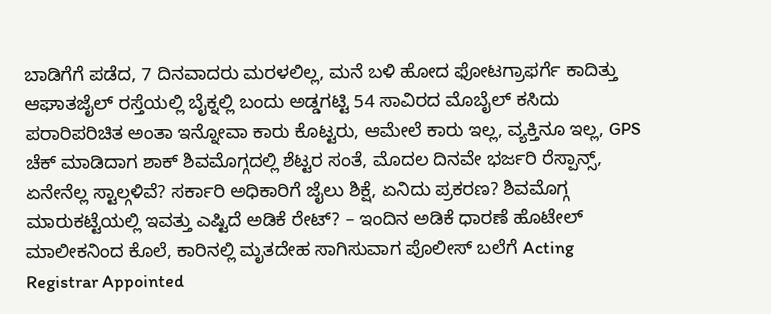ಬಾಡಿಗೆಗೆ ಪಡೆದ, 7 ದಿನವಾದರು ಮರಳಲಿಲ್ಲ, ಮನೆ ಬಳಿ ಹೋದ ಫೋಟಗ್ರಾಫರ್ಗೆ ಕಾದಿತ್ತು ಆಘಾತಜೈಲ್ ರಸ್ತೆಯಲ್ಲಿ ಬೈಕ್ನಲ್ಲಿ ಬಂದು ಅಡ್ಡಗಟ್ಟಿ 54 ಸಾವಿರದ ಮೊಬೈಲ್ ಕಸಿದು ಪರಾರಿಪರಿಚಿತ ಅಂತಾ ಇನ್ನೋವಾ ಕಾರು ಕೊಟ್ಟರು, ಆಮೇಲೆ ಕಾರು ಇಲ್ಲ, ವ್ಯಕ್ತಿನೂ ಇಲ್ಲ, GPS ಚೆಕ್ ಮಾಡಿದಾಗ ಶಾಕ್ ಶಿವಮೊಗ್ಗದಲ್ಲಿ ಶೆಟ್ಟರ ಸಂತೆ, ಮೊದಲ ದಿನವೇ ಭರ್ಜರಿ ರೆಸ್ಪಾನ್ಸ್, ಏನೇನೆಲ್ಲ ಸ್ಟಾಲ್ಗಳಿವೆ? ಸರ್ಕಾರಿ ಅಧಿಕಾರಿಗೆ ಜೈಲು ಶಿಕ್ಷೆ, ಏನಿದು ಪ್ರಕರಣ? ಶಿವಮೊಗ್ಗ ಮಾರುಕಟ್ಟೆಯಲ್ಲಿ ಇವತ್ತು ಎಷ್ಟಿದೆ ಅಡಿಕೆ ರೇಟ್? – ಇಂದಿನ ಅಡಿಕೆ ಧಾರಣೆ ಹೊಟೇಲ್ ಮಾಲೀಕನಿಂದ ಕೊಲೆ, ಕಾರಿನಲ್ಲಿ ಮೃತದೇಹ ಸಾಗಿಸುವಾಗ ಪೊಲೀಸ್ ಬಲೆಗೆ Acting Registrar Appointed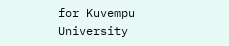for Kuvempu University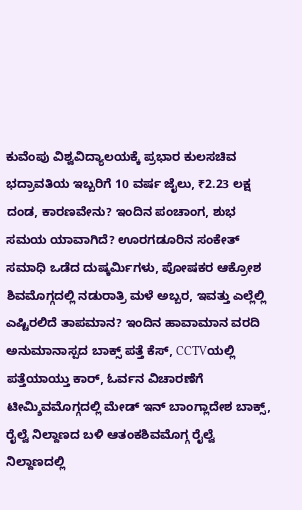ಕುವೆಂಪು ವಿಶ್ವವಿದ್ಯಾಲಯಕ್ಕೆ ಪ್ರಭಾರ ಕುಲಸಚಿವ ಭದ್ರಾವತಿಯ ಇಬ್ಬರಿಗೆ 10 ವರ್ಷ ಜೈಲು, ₹2.23 ಲಕ್ಷ ದಂಡ, ಕಾರಣವೇನು? ಇಂದಿನ ಪಂಚಾಂಗ, ಶುಭ ಸಮಯ ಯಾವಾಗಿದೆ? ಊರಗಡೂರಿನ ಸಂಕೇತ್ ಸಮಾಧಿ ಒಡೆದ ದುಷ್ಕರ್ಮಿಗಳು, ಪೋಷಕರ ಆಕ್ರೋಶ ಶಿವಮೊಗ್ಗದಲ್ಲಿ ನಡುರಾತ್ರಿ ಮಳೆ ಅಬ್ಬರ, ಇವತ್ತು ಎಲ್ಲೆಲ್ಲಿ ಎಷ್ಟಿರಲಿದೆ ತಾಪಮಾನ? ಇಂದಿನ ಹಾವಾಮಾನ ವರದಿ
ಅನುಮಾನಾಸ್ಪದ ಬಾಕ್ಸ್ ಪತ್ತೆ ಕೆಸ್, CCTVಯಲ್ಲಿ ಪತ್ತೆಯಾಯ್ತು ಕಾರ್, ಓರ್ವನ ವಿಚಾರಣೆಗೆ ಟೀಮ್ಶಿವಮೊಗ್ಗದಲ್ಲಿ ಮೇಡ್ ಇನ್ ಬಾಂಗ್ಲಾದೇಶ ಬಾಕ್ಸ್, ರೈಲ್ವೆ ನಿಲ್ದಾಣದ ಬಳಿ ಆತಂಕಶಿವಮೊಗ್ಗ ರೈಲ್ವೆ ನಿಲ್ದಾಣದಲ್ಲಿ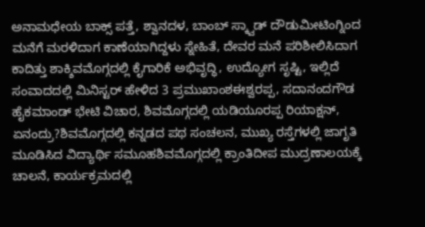ಅನಾಮಧೇಯ ಬಾಕ್ಸ್ ಪತ್ತೆ, ಶ್ವಾನದಳ, ಬಾಂಬ್ ಸ್ಕ್ವಾಡ್ ದೌಡುಮೀಟಿಂಗ್ನಿಂದ ಮನೆಗೆ ಮರಳಿದಾಗ ಕಾಣೆಯಾಗಿದ್ದಳು ಸ್ನೇಹಿತೆ, ದೇವರ ಮನೆ ಪರಿಶೀಲಿಸಿದಾಗ ಕಾದಿತ್ತು ಶಾಕ್ಶಿವಮೊಗ್ಗದಲ್ಲಿ ಕೈಗಾರಿಕೆ ಅಭಿವೃದ್ಧಿ, ಉದ್ಯೋಗ ಸೃಷ್ಟಿ, ಇಲ್ಲಿದೆ ಸಂವಾದದಲ್ಲಿ ಮಿನಿಸ್ಟರ್ ಹೇಳಿದ 3 ಪ್ರಮುಖಾಂಶಈಶ್ವರಪ್ಪ, ಸದಾನಂದಗೌಡ ಹೈಕಮಾಂಡ್ ಭೇಟಿ ವಿಚಾರ, ಶಿವಮೊಗ್ಗದಲ್ಲಿ ಯಡಿಯೂರಪ್ಪ ರಿಯಾಕ್ಷನ್, ಏನಂದ್ರು?ಶಿವಮೊಗ್ಗದಲ್ಲಿ ಕನ್ನಡದ ಪಥ ಸಂಚಲನ, ಮುಖ್ಯ ರಸ್ತೆಗಳಲ್ಲಿ ಜಾಗೃತಿ ಮೂಡಿಸಿದ ವಿದ್ಯಾರ್ಥಿ ಸಮೂಹಶಿವಮೊಗ್ಗದಲ್ಲಿ ಕ್ರಾಂತಿದೀಪ ಮುದ್ರಣಾಲಯಕ್ಕೆ ಚಾಲನೆ, ಕಾರ್ಯಕ್ರಮದಲ್ಲಿ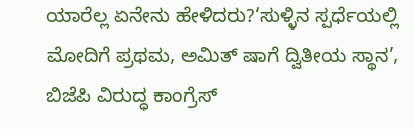ಯಾರೆಲ್ಲ ಏನೇನು ಹೇಳಿದರು?‘ಸುಳ್ಳಿನ ಸ್ಪರ್ಧೆಯಲ್ಲಿ ಮೋದಿಗೆ ಪ್ರಥಮ, ಅಮಿತ್ ಷಾಗೆ ದ್ವಿತೀಯ ಸ್ಥಾನ’, ಬಿಜೆಪಿ ವಿರುದ್ಧ ಕಾಂಗ್ರೆಸ್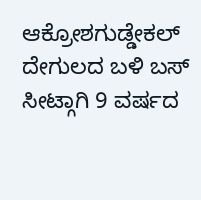ಆಕ್ರೋಶಗುಡ್ಡೇಕಲ್ ದೇಗುಲದ ಬಳಿ ಬಸ್ ಸೀಟ್ಗಾಗಿ 9 ವರ್ಷದ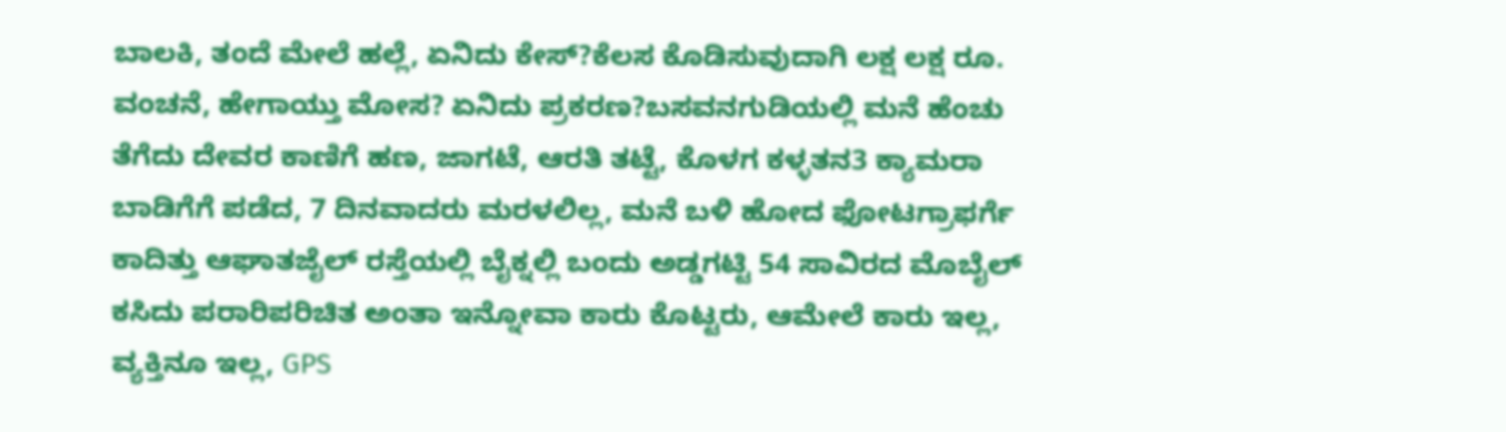ಬಾಲಕಿ, ತಂದೆ ಮೇಲೆ ಹಲ್ಲೆ, ಏನಿದು ಕೇಸ್?ಕೆಲಸ ಕೊಡಿಸುವುದಾಗಿ ಲಕ್ಷ ಲಕ್ಷ ರೂ. ವಂಚನೆ, ಹೇಗಾಯ್ತು ಮೋಸ? ಏನಿದು ಪ್ರಕರಣ?ಬಸವನಗುಡಿಯಲ್ಲಿ ಮನೆ ಹೆಂಚು ತೆಗೆದು ದೇವರ ಕಾಣಿಗೆ ಹಣ, ಜಾಗಟೆ, ಆರತಿ ತಟ್ಟೆ, ಕೊಳಗ ಕಳ್ಳತನ3 ಕ್ಯಾಮರಾ ಬಾಡಿಗೆಗೆ ಪಡೆದ, 7 ದಿನವಾದರು ಮರಳಲಿಲ್ಲ, ಮನೆ ಬಳಿ ಹೋದ ಫೋಟಗ್ರಾಫರ್ಗೆ ಕಾದಿತ್ತು ಆಘಾತಜೈಲ್ ರಸ್ತೆಯಲ್ಲಿ ಬೈಕ್ನಲ್ಲಿ ಬಂದು ಅಡ್ಡಗಟ್ಟಿ 54 ಸಾವಿರದ ಮೊಬೈಲ್ ಕಸಿದು ಪರಾರಿಪರಿಚಿತ ಅಂತಾ ಇನ್ನೋವಾ ಕಾರು ಕೊಟ್ಟರು, ಆಮೇಲೆ ಕಾರು ಇಲ್ಲ, ವ್ಯಕ್ತಿನೂ ಇಲ್ಲ, GPS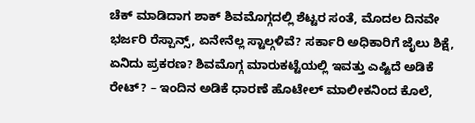ಚೆಕ್ ಮಾಡಿದಾಗ ಶಾಕ್ ಶಿವಮೊಗ್ಗದಲ್ಲಿ ಶೆಟ್ಟರ ಸಂತೆ, ಮೊದಲ ದಿನವೇ ಭರ್ಜರಿ ರೆಸ್ಪಾನ್ಸ್, ಏನೇನೆಲ್ಲ ಸ್ಟಾಲ್ಗಳಿವೆ? ಸರ್ಕಾರಿ ಅಧಿಕಾರಿಗೆ ಜೈಲು ಶಿಕ್ಷೆ, ಏನಿದು ಪ್ರಕರಣ? ಶಿವಮೊಗ್ಗ ಮಾರುಕಟ್ಟೆಯಲ್ಲಿ ಇವತ್ತು ಎಷ್ಟಿದೆ ಅಡಿಕೆ ರೇಟ್? – ಇಂದಿನ ಅಡಿಕೆ ಧಾರಣೆ ಹೊಟೇಲ್ ಮಾಲೀಕನಿಂದ ಕೊಲೆ,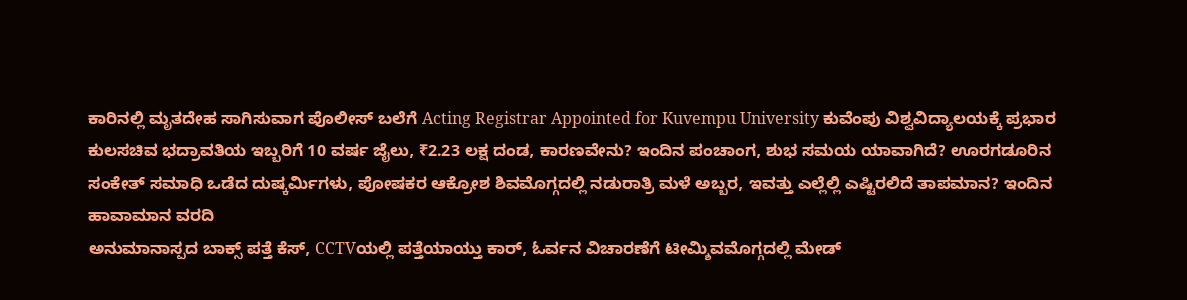ಕಾರಿನಲ್ಲಿ ಮೃತದೇಹ ಸಾಗಿಸುವಾಗ ಪೊಲೀಸ್ ಬಲೆಗೆ Acting Registrar Appointed for Kuvempu University ಕುವೆಂಪು ವಿಶ್ವವಿದ್ಯಾಲಯಕ್ಕೆ ಪ್ರಭಾರ ಕುಲಸಚಿವ ಭದ್ರಾವತಿಯ ಇಬ್ಬರಿಗೆ 10 ವರ್ಷ ಜೈಲು, ₹2.23 ಲಕ್ಷ ದಂಡ, ಕಾರಣವೇನು? ಇಂದಿನ ಪಂಚಾಂಗ, ಶುಭ ಸಮಯ ಯಾವಾಗಿದೆ? ಊರಗಡೂರಿನ ಸಂಕೇತ್ ಸಮಾಧಿ ಒಡೆದ ದುಷ್ಕರ್ಮಿಗಳು, ಪೋಷಕರ ಆಕ್ರೋಶ ಶಿವಮೊಗ್ಗದಲ್ಲಿ ನಡುರಾತ್ರಿ ಮಳೆ ಅಬ್ಬರ, ಇವತ್ತು ಎಲ್ಲೆಲ್ಲಿ ಎಷ್ಟಿರಲಿದೆ ತಾಪಮಾನ? ಇಂದಿನ ಹಾವಾಮಾನ ವರದಿ
ಅನುಮಾನಾಸ್ಪದ ಬಾಕ್ಸ್ ಪತ್ತೆ ಕೆಸ್, CCTVಯಲ್ಲಿ ಪತ್ತೆಯಾಯ್ತು ಕಾರ್, ಓರ್ವನ ವಿಚಾರಣೆಗೆ ಟೀಮ್ಶಿವಮೊಗ್ಗದಲ್ಲಿ ಮೇಡ್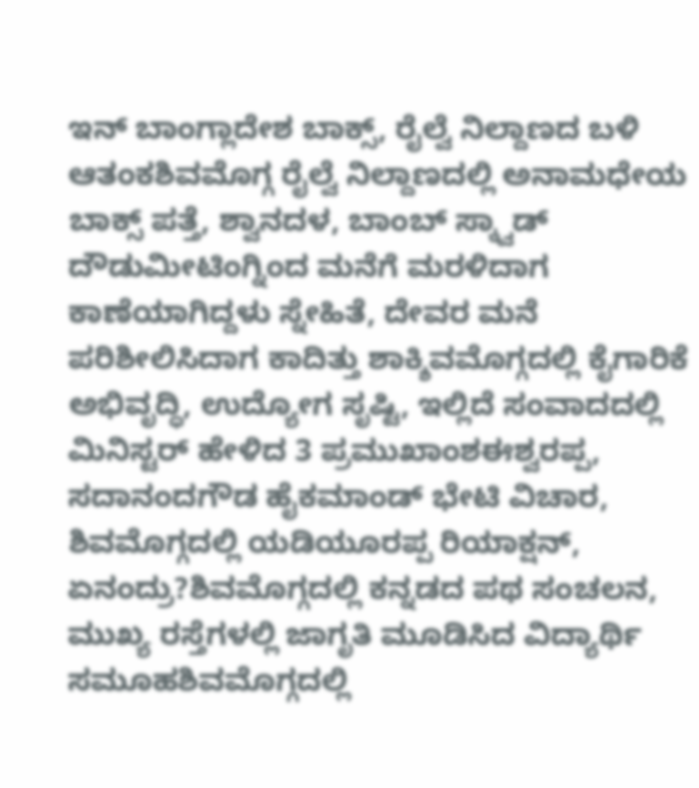ಇನ್ ಬಾಂಗ್ಲಾದೇಶ ಬಾಕ್ಸ್, ರೈಲ್ವೆ ನಿಲ್ದಾಣದ ಬಳಿ ಆತಂಕಶಿವಮೊಗ್ಗ ರೈಲ್ವೆ ನಿಲ್ದಾಣದಲ್ಲಿ ಅನಾಮಧೇಯ ಬಾಕ್ಸ್ ಪತ್ತೆ, ಶ್ವಾನದಳ, ಬಾಂಬ್ ಸ್ಕ್ವಾಡ್ ದೌಡುಮೀಟಿಂಗ್ನಿಂದ ಮನೆಗೆ ಮರಳಿದಾಗ ಕಾಣೆಯಾಗಿದ್ದಳು ಸ್ನೇಹಿತೆ, ದೇವರ ಮನೆ ಪರಿಶೀಲಿಸಿದಾಗ ಕಾದಿತ್ತು ಶಾಕ್ಶಿವಮೊಗ್ಗದಲ್ಲಿ ಕೈಗಾರಿಕೆ ಅಭಿವೃದ್ಧಿ, ಉದ್ಯೋಗ ಸೃಷ್ಟಿ, ಇಲ್ಲಿದೆ ಸಂವಾದದಲ್ಲಿ ಮಿನಿಸ್ಟರ್ ಹೇಳಿದ 3 ಪ್ರಮುಖಾಂಶಈಶ್ವರಪ್ಪ, ಸದಾನಂದಗೌಡ ಹೈಕಮಾಂಡ್ ಭೇಟಿ ವಿಚಾರ, ಶಿವಮೊಗ್ಗದಲ್ಲಿ ಯಡಿಯೂರಪ್ಪ ರಿಯಾಕ್ಷನ್, ಏನಂದ್ರು?ಶಿವಮೊಗ್ಗದಲ್ಲಿ ಕನ್ನಡದ ಪಥ ಸಂಚಲನ, ಮುಖ್ಯ ರಸ್ತೆಗಳಲ್ಲಿ ಜಾಗೃತಿ ಮೂಡಿಸಿದ ವಿದ್ಯಾರ್ಥಿ ಸಮೂಹಶಿವಮೊಗ್ಗದಲ್ಲಿ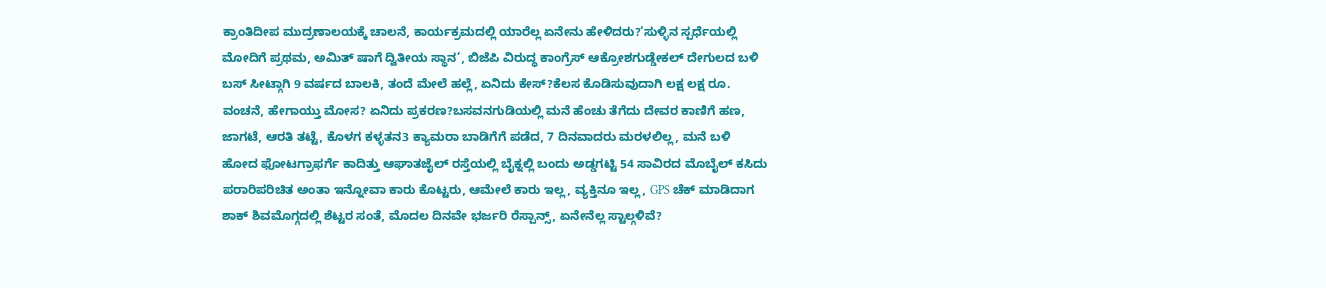ಕ್ರಾಂತಿದೀಪ ಮುದ್ರಣಾಲಯಕ್ಕೆ ಚಾಲನೆ, ಕಾರ್ಯಕ್ರಮದಲ್ಲಿ ಯಾರೆಲ್ಲ ಏನೇನು ಹೇಳಿದರು?‘ಸುಳ್ಳಿನ ಸ್ಪರ್ಧೆಯಲ್ಲಿ ಮೋದಿಗೆ ಪ್ರಥಮ, ಅಮಿತ್ ಷಾಗೆ ದ್ವಿತೀಯ ಸ್ಥಾನ’, ಬಿಜೆಪಿ ವಿರುದ್ಧ ಕಾಂಗ್ರೆಸ್ ಆಕ್ರೋಶಗುಡ್ಡೇಕಲ್ ದೇಗುಲದ ಬಳಿ ಬಸ್ ಸೀಟ್ಗಾಗಿ 9 ವರ್ಷದ ಬಾಲಕಿ, ತಂದೆ ಮೇಲೆ ಹಲ್ಲೆ, ಏನಿದು ಕೇಸ್?ಕೆಲಸ ಕೊಡಿಸುವುದಾಗಿ ಲಕ್ಷ ಲಕ್ಷ ರೂ. ವಂಚನೆ, ಹೇಗಾಯ್ತು ಮೋಸ? ಏನಿದು ಪ್ರಕರಣ?ಬಸವನಗುಡಿಯಲ್ಲಿ ಮನೆ ಹೆಂಚು ತೆಗೆದು ದೇವರ ಕಾಣಿಗೆ ಹಣ, ಜಾಗಟೆ, ಆರತಿ ತಟ್ಟೆ, ಕೊಳಗ ಕಳ್ಳತನ3 ಕ್ಯಾಮರಾ ಬಾಡಿಗೆಗೆ ಪಡೆದ, 7 ದಿನವಾದರು ಮರಳಲಿಲ್ಲ, ಮನೆ ಬಳಿ ಹೋದ ಫೋಟಗ್ರಾಫರ್ಗೆ ಕಾದಿತ್ತು ಆಘಾತಜೈಲ್ ರಸ್ತೆಯಲ್ಲಿ ಬೈಕ್ನಲ್ಲಿ ಬಂದು ಅಡ್ಡಗಟ್ಟಿ 54 ಸಾವಿರದ ಮೊಬೈಲ್ ಕಸಿದು ಪರಾರಿಪರಿಚಿತ ಅಂತಾ ಇನ್ನೋವಾ ಕಾರು ಕೊಟ್ಟರು, ಆಮೇಲೆ ಕಾರು ಇಲ್ಲ, ವ್ಯಕ್ತಿನೂ ಇಲ್ಲ, GPS ಚೆಕ್ ಮಾಡಿದಾಗ ಶಾಕ್ ಶಿವಮೊಗ್ಗದಲ್ಲಿ ಶೆಟ್ಟರ ಸಂತೆ, ಮೊದಲ ದಿನವೇ ಭರ್ಜರಿ ರೆಸ್ಪಾನ್ಸ್, ಏನೇನೆಲ್ಲ ಸ್ಟಾಲ್ಗಳಿವೆ?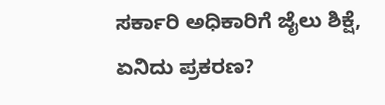ಸರ್ಕಾರಿ ಅಧಿಕಾರಿಗೆ ಜೈಲು ಶಿಕ್ಷೆ, ಏನಿದು ಪ್ರಕರಣ?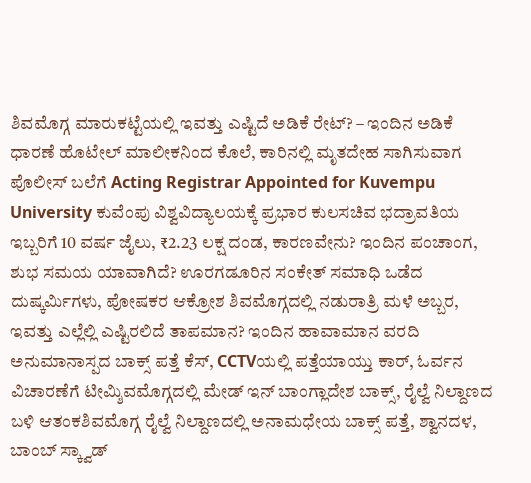ಶಿವಮೊಗ್ಗ ಮಾರುಕಟ್ಟೆಯಲ್ಲಿ ಇವತ್ತು ಎಷ್ಟಿದೆ ಅಡಿಕೆ ರೇಟ್? – ಇಂದಿನ ಅಡಿಕೆ ಧಾರಣೆ ಹೊಟೇಲ್ ಮಾಲೀಕನಿಂದ ಕೊಲೆ, ಕಾರಿನಲ್ಲಿ ಮೃತದೇಹ ಸಾಗಿಸುವಾಗ ಪೊಲೀಸ್ ಬಲೆಗೆ Acting Registrar Appointed for Kuvempu University ಕುವೆಂಪು ವಿಶ್ವವಿದ್ಯಾಲಯಕ್ಕೆ ಪ್ರಭಾರ ಕುಲಸಚಿವ ಭದ್ರಾವತಿಯ ಇಬ್ಬರಿಗೆ 10 ವರ್ಷ ಜೈಲು, ₹2.23 ಲಕ್ಷ ದಂಡ, ಕಾರಣವೇನು? ಇಂದಿನ ಪಂಚಾಂಗ, ಶುಭ ಸಮಯ ಯಾವಾಗಿದೆ? ಊರಗಡೂರಿನ ಸಂಕೇತ್ ಸಮಾಧಿ ಒಡೆದ ದುಷ್ಕರ್ಮಿಗಳು, ಪೋಷಕರ ಆಕ್ರೋಶ ಶಿವಮೊಗ್ಗದಲ್ಲಿ ನಡುರಾತ್ರಿ ಮಳೆ ಅಬ್ಬರ, ಇವತ್ತು ಎಲ್ಲೆಲ್ಲಿ ಎಷ್ಟಿರಲಿದೆ ತಾಪಮಾನ? ಇಂದಿನ ಹಾವಾಮಾನ ವರದಿ
ಅನುಮಾನಾಸ್ಪದ ಬಾಕ್ಸ್ ಪತ್ತೆ ಕೆಸ್, CCTVಯಲ್ಲಿ ಪತ್ತೆಯಾಯ್ತು ಕಾರ್, ಓರ್ವನ ವಿಚಾರಣೆಗೆ ಟೀಮ್ಶಿವಮೊಗ್ಗದಲ್ಲಿ ಮೇಡ್ ಇನ್ ಬಾಂಗ್ಲಾದೇಶ ಬಾಕ್ಸ್, ರೈಲ್ವೆ ನಿಲ್ದಾಣದ ಬಳಿ ಆತಂಕಶಿವಮೊಗ್ಗ ರೈಲ್ವೆ ನಿಲ್ದಾಣದಲ್ಲಿ ಅನಾಮಧೇಯ ಬಾಕ್ಸ್ ಪತ್ತೆ, ಶ್ವಾನದಳ, ಬಾಂಬ್ ಸ್ಕ್ವಾಡ್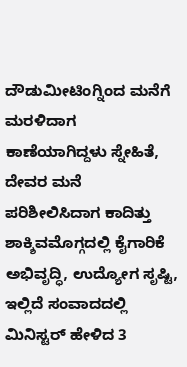ದೌಡುಮೀಟಿಂಗ್ನಿಂದ ಮನೆಗೆ ಮರಳಿದಾಗ ಕಾಣೆಯಾಗಿದ್ದಳು ಸ್ನೇಹಿತೆ, ದೇವರ ಮನೆ ಪರಿಶೀಲಿಸಿದಾಗ ಕಾದಿತ್ತು ಶಾಕ್ಶಿವಮೊಗ್ಗದಲ್ಲಿ ಕೈಗಾರಿಕೆ ಅಭಿವೃದ್ಧಿ, ಉದ್ಯೋಗ ಸೃಷ್ಟಿ, ಇಲ್ಲಿದೆ ಸಂವಾದದಲ್ಲಿ ಮಿನಿಸ್ಟರ್ ಹೇಳಿದ 3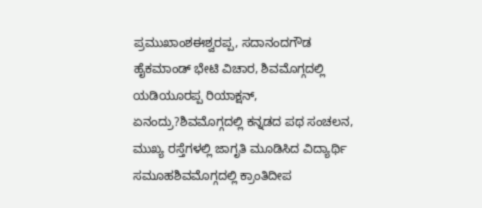ಪ್ರಮುಖಾಂಶಈಶ್ವರಪ್ಪ, ಸದಾನಂದಗೌಡ ಹೈಕಮಾಂಡ್ ಭೇಟಿ ವಿಚಾರ, ಶಿವಮೊಗ್ಗದಲ್ಲಿ ಯಡಿಯೂರಪ್ಪ ರಿಯಾಕ್ಷನ್, ಏನಂದ್ರು?ಶಿವಮೊಗ್ಗದಲ್ಲಿ ಕನ್ನಡದ ಪಥ ಸಂಚಲನ, ಮುಖ್ಯ ರಸ್ತೆಗಳಲ್ಲಿ ಜಾಗೃತಿ ಮೂಡಿಸಿದ ವಿದ್ಯಾರ್ಥಿ ಸಮೂಹಶಿವಮೊಗ್ಗದಲ್ಲಿ ಕ್ರಾಂತಿದೀಪ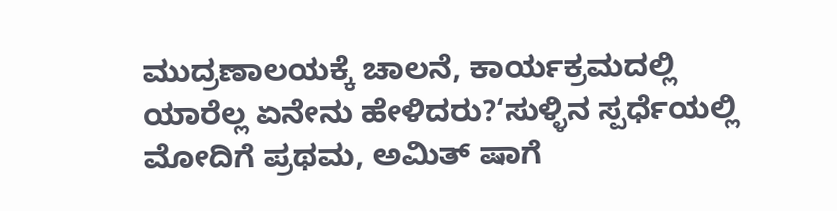ಮುದ್ರಣಾಲಯಕ್ಕೆ ಚಾಲನೆ, ಕಾರ್ಯಕ್ರಮದಲ್ಲಿ ಯಾರೆಲ್ಲ ಏನೇನು ಹೇಳಿದರು?‘ಸುಳ್ಳಿನ ಸ್ಪರ್ಧೆಯಲ್ಲಿ ಮೋದಿಗೆ ಪ್ರಥಮ, ಅಮಿತ್ ಷಾಗೆ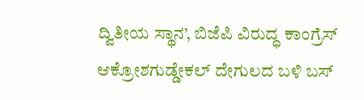ದ್ವಿತೀಯ ಸ್ಥಾನ’, ಬಿಜೆಪಿ ವಿರುದ್ಧ ಕಾಂಗ್ರೆಸ್ ಆಕ್ರೋಶಗುಡ್ಡೇಕಲ್ ದೇಗುಲದ ಬಳಿ ಬಸ್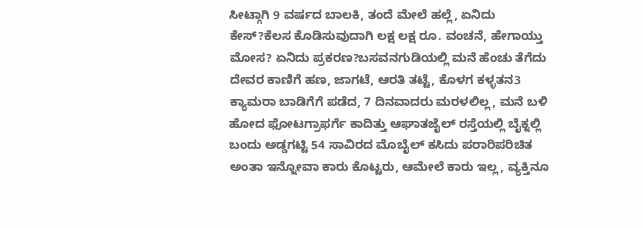ಸೀಟ್ಗಾಗಿ 9 ವರ್ಷದ ಬಾಲಕಿ, ತಂದೆ ಮೇಲೆ ಹಲ್ಲೆ, ಏನಿದು ಕೇಸ್?ಕೆಲಸ ಕೊಡಿಸುವುದಾಗಿ ಲಕ್ಷ ಲಕ್ಷ ರೂ. ವಂಚನೆ, ಹೇಗಾಯ್ತು ಮೋಸ? ಏನಿದು ಪ್ರಕರಣ?ಬಸವನಗುಡಿಯಲ್ಲಿ ಮನೆ ಹೆಂಚು ತೆಗೆದು ದೇವರ ಕಾಣಿಗೆ ಹಣ, ಜಾಗಟೆ, ಆರತಿ ತಟ್ಟೆ, ಕೊಳಗ ಕಳ್ಳತನ3 ಕ್ಯಾಮರಾ ಬಾಡಿಗೆಗೆ ಪಡೆದ, 7 ದಿನವಾದರು ಮರಳಲಿಲ್ಲ, ಮನೆ ಬಳಿ ಹೋದ ಫೋಟಗ್ರಾಫರ್ಗೆ ಕಾದಿತ್ತು ಆಘಾತಜೈಲ್ ರಸ್ತೆಯಲ್ಲಿ ಬೈಕ್ನಲ್ಲಿ ಬಂದು ಅಡ್ಡಗಟ್ಟಿ 54 ಸಾವಿರದ ಮೊಬೈಲ್ ಕಸಿದು ಪರಾರಿಪರಿಚಿತ ಅಂತಾ ಇನ್ನೋವಾ ಕಾರು ಕೊಟ್ಟರು, ಆಮೇಲೆ ಕಾರು ಇಲ್ಲ, ವ್ಯಕ್ತಿನೂ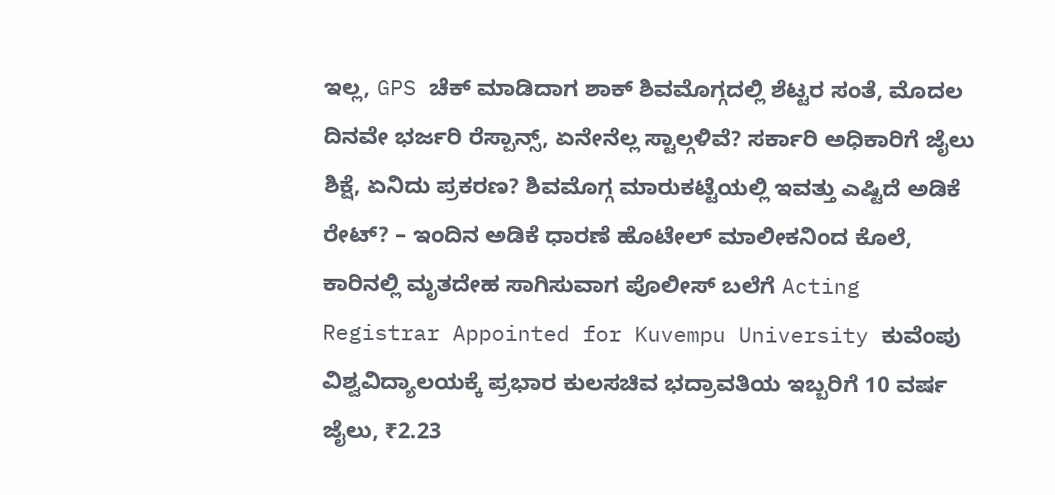ಇಲ್ಲ, GPS ಚೆಕ್ ಮಾಡಿದಾಗ ಶಾಕ್ ಶಿವಮೊಗ್ಗದಲ್ಲಿ ಶೆಟ್ಟರ ಸಂತೆ, ಮೊದಲ ದಿನವೇ ಭರ್ಜರಿ ರೆಸ್ಪಾನ್ಸ್, ಏನೇನೆಲ್ಲ ಸ್ಟಾಲ್ಗಳಿವೆ? ಸರ್ಕಾರಿ ಅಧಿಕಾರಿಗೆ ಜೈಲು ಶಿಕ್ಷೆ, ಏನಿದು ಪ್ರಕರಣ? ಶಿವಮೊಗ್ಗ ಮಾರುಕಟ್ಟೆಯಲ್ಲಿ ಇವತ್ತು ಎಷ್ಟಿದೆ ಅಡಿಕೆ ರೇಟ್? – ಇಂದಿನ ಅಡಿಕೆ ಧಾರಣೆ ಹೊಟೇಲ್ ಮಾಲೀಕನಿಂದ ಕೊಲೆ, ಕಾರಿನಲ್ಲಿ ಮೃತದೇಹ ಸಾಗಿಸುವಾಗ ಪೊಲೀಸ್ ಬಲೆಗೆ Acting Registrar Appointed for Kuvempu University ಕುವೆಂಪು ವಿಶ್ವವಿದ್ಯಾಲಯಕ್ಕೆ ಪ್ರಭಾರ ಕುಲಸಚಿವ ಭದ್ರಾವತಿಯ ಇಬ್ಬರಿಗೆ 10 ವರ್ಷ ಜೈಲು, ₹2.23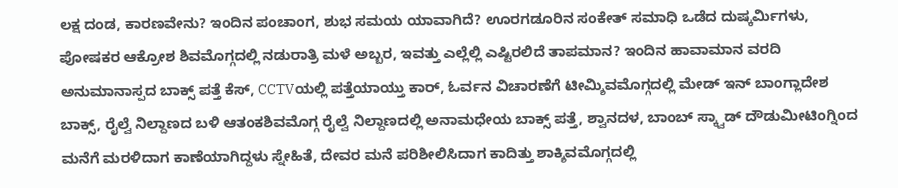ಲಕ್ಷ ದಂಡ, ಕಾರಣವೇನು? ಇಂದಿನ ಪಂಚಾಂಗ, ಶುಭ ಸಮಯ ಯಾವಾಗಿದೆ? ಊರಗಡೂರಿನ ಸಂಕೇತ್ ಸಮಾಧಿ ಒಡೆದ ದುಷ್ಕರ್ಮಿಗಳು, ಪೋಷಕರ ಆಕ್ರೋಶ ಶಿವಮೊಗ್ಗದಲ್ಲಿ ನಡುರಾತ್ರಿ ಮಳೆ ಅಬ್ಬರ, ಇವತ್ತು ಎಲ್ಲೆಲ್ಲಿ ಎಷ್ಟಿರಲಿದೆ ತಾಪಮಾನ? ಇಂದಿನ ಹಾವಾಮಾನ ವರದಿ
ಅನುಮಾನಾಸ್ಪದ ಬಾಕ್ಸ್ ಪತ್ತೆ ಕೆಸ್, CCTVಯಲ್ಲಿ ಪತ್ತೆಯಾಯ್ತು ಕಾರ್, ಓರ್ವನ ವಿಚಾರಣೆಗೆ ಟೀಮ್ಶಿವಮೊಗ್ಗದಲ್ಲಿ ಮೇಡ್ ಇನ್ ಬಾಂಗ್ಲಾದೇಶ ಬಾಕ್ಸ್, ರೈಲ್ವೆ ನಿಲ್ದಾಣದ ಬಳಿ ಆತಂಕಶಿವಮೊಗ್ಗ ರೈಲ್ವೆ ನಿಲ್ದಾಣದಲ್ಲಿ ಅನಾಮಧೇಯ ಬಾಕ್ಸ್ ಪತ್ತೆ, ಶ್ವಾನದಳ, ಬಾಂಬ್ ಸ್ಕ್ವಾಡ್ ದೌಡುಮೀಟಿಂಗ್ನಿಂದ ಮನೆಗೆ ಮರಳಿದಾಗ ಕಾಣೆಯಾಗಿದ್ದಳು ಸ್ನೇಹಿತೆ, ದೇವರ ಮನೆ ಪರಿಶೀಲಿಸಿದಾಗ ಕಾದಿತ್ತು ಶಾಕ್ಶಿವಮೊಗ್ಗದಲ್ಲಿ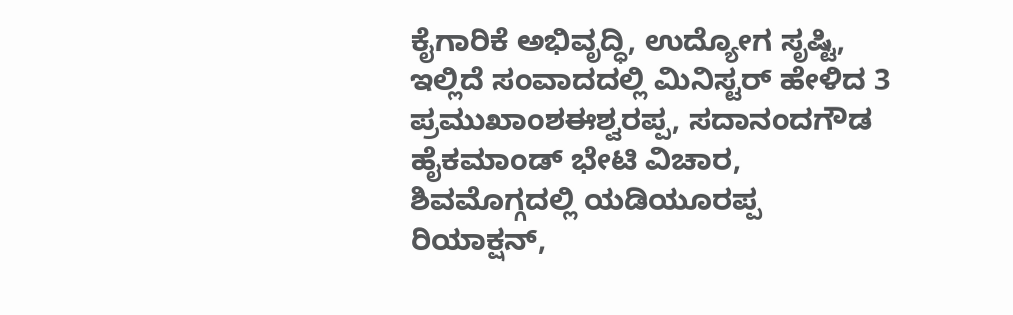ಕೈಗಾರಿಕೆ ಅಭಿವೃದ್ಧಿ, ಉದ್ಯೋಗ ಸೃಷ್ಟಿ, ಇಲ್ಲಿದೆ ಸಂವಾದದಲ್ಲಿ ಮಿನಿಸ್ಟರ್ ಹೇಳಿದ 3 ಪ್ರಮುಖಾಂಶಈಶ್ವರಪ್ಪ, ಸದಾನಂದಗೌಡ ಹೈಕಮಾಂಡ್ ಭೇಟಿ ವಿಚಾರ, ಶಿವಮೊಗ್ಗದಲ್ಲಿ ಯಡಿಯೂರಪ್ಪ ರಿಯಾಕ್ಷನ್,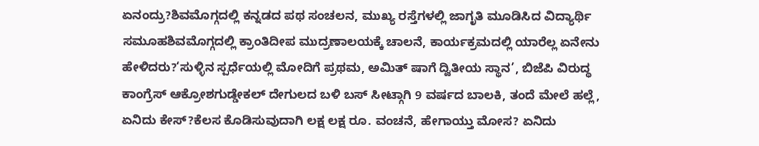ಏನಂದ್ರು?ಶಿವಮೊಗ್ಗದಲ್ಲಿ ಕನ್ನಡದ ಪಥ ಸಂಚಲನ, ಮುಖ್ಯ ರಸ್ತೆಗಳಲ್ಲಿ ಜಾಗೃತಿ ಮೂಡಿಸಿದ ವಿದ್ಯಾರ್ಥಿ ಸಮೂಹಶಿವಮೊಗ್ಗದಲ್ಲಿ ಕ್ರಾಂತಿದೀಪ ಮುದ್ರಣಾಲಯಕ್ಕೆ ಚಾಲನೆ, ಕಾರ್ಯಕ್ರಮದಲ್ಲಿ ಯಾರೆಲ್ಲ ಏನೇನು ಹೇಳಿದರು?‘ಸುಳ್ಳಿನ ಸ್ಪರ್ಧೆಯಲ್ಲಿ ಮೋದಿಗೆ ಪ್ರಥಮ, ಅಮಿತ್ ಷಾಗೆ ದ್ವಿತೀಯ ಸ್ಥಾನ’, ಬಿಜೆಪಿ ವಿರುದ್ಧ ಕಾಂಗ್ರೆಸ್ ಆಕ್ರೋಶಗುಡ್ಡೇಕಲ್ ದೇಗುಲದ ಬಳಿ ಬಸ್ ಸೀಟ್ಗಾಗಿ 9 ವರ್ಷದ ಬಾಲಕಿ, ತಂದೆ ಮೇಲೆ ಹಲ್ಲೆ, ಏನಿದು ಕೇಸ್?ಕೆಲಸ ಕೊಡಿಸುವುದಾಗಿ ಲಕ್ಷ ಲಕ್ಷ ರೂ. ವಂಚನೆ, ಹೇಗಾಯ್ತು ಮೋಸ? ಏನಿದು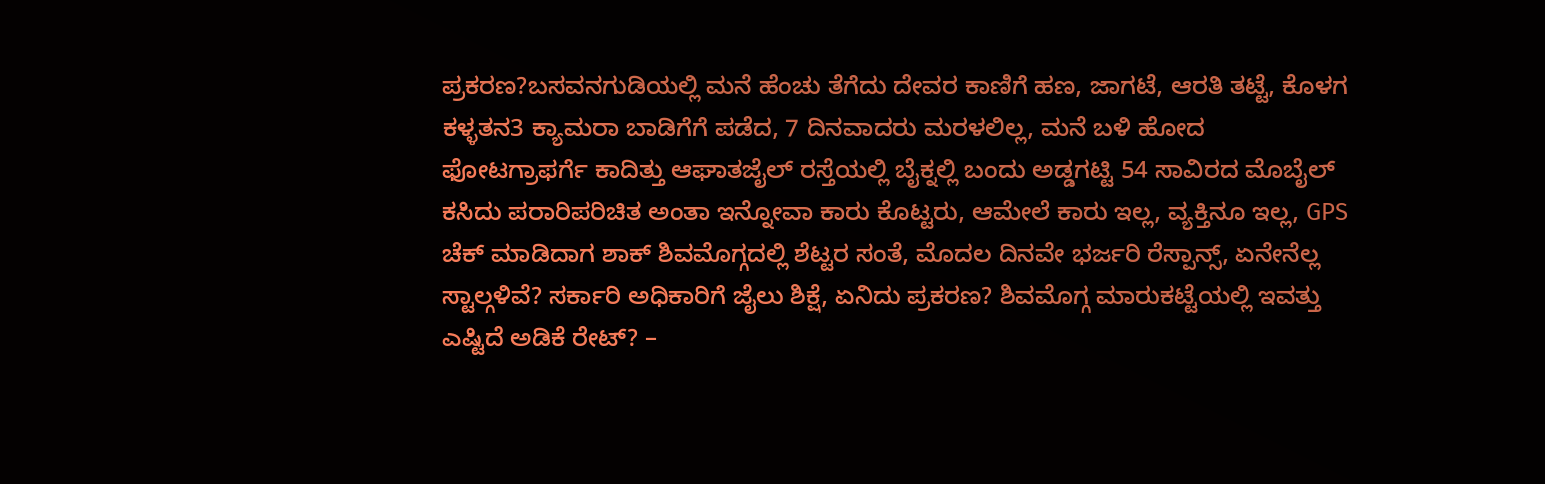ಪ್ರಕರಣ?ಬಸವನಗುಡಿಯಲ್ಲಿ ಮನೆ ಹೆಂಚು ತೆಗೆದು ದೇವರ ಕಾಣಿಗೆ ಹಣ, ಜಾಗಟೆ, ಆರತಿ ತಟ್ಟೆ, ಕೊಳಗ ಕಳ್ಳತನ3 ಕ್ಯಾಮರಾ ಬಾಡಿಗೆಗೆ ಪಡೆದ, 7 ದಿನವಾದರು ಮರಳಲಿಲ್ಲ, ಮನೆ ಬಳಿ ಹೋದ ಫೋಟಗ್ರಾಫರ್ಗೆ ಕಾದಿತ್ತು ಆಘಾತಜೈಲ್ ರಸ್ತೆಯಲ್ಲಿ ಬೈಕ್ನಲ್ಲಿ ಬಂದು ಅಡ್ಡಗಟ್ಟಿ 54 ಸಾವಿರದ ಮೊಬೈಲ್ ಕಸಿದು ಪರಾರಿಪರಿಚಿತ ಅಂತಾ ಇನ್ನೋವಾ ಕಾರು ಕೊಟ್ಟರು, ಆಮೇಲೆ ಕಾರು ಇಲ್ಲ, ವ್ಯಕ್ತಿನೂ ಇಲ್ಲ, GPS ಚೆಕ್ ಮಾಡಿದಾಗ ಶಾಕ್ ಶಿವಮೊಗ್ಗದಲ್ಲಿ ಶೆಟ್ಟರ ಸಂತೆ, ಮೊದಲ ದಿನವೇ ಭರ್ಜರಿ ರೆಸ್ಪಾನ್ಸ್, ಏನೇನೆಲ್ಲ ಸ್ಟಾಲ್ಗಳಿವೆ? ಸರ್ಕಾರಿ ಅಧಿಕಾರಿಗೆ ಜೈಲು ಶಿಕ್ಷೆ, ಏನಿದು ಪ್ರಕರಣ? ಶಿವಮೊಗ್ಗ ಮಾರುಕಟ್ಟೆಯಲ್ಲಿ ಇವತ್ತು ಎಷ್ಟಿದೆ ಅಡಿಕೆ ರೇಟ್? –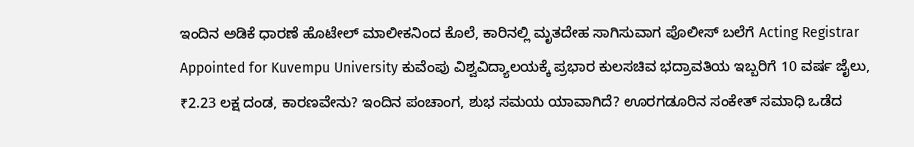ಇಂದಿನ ಅಡಿಕೆ ಧಾರಣೆ ಹೊಟೇಲ್ ಮಾಲೀಕನಿಂದ ಕೊಲೆ, ಕಾರಿನಲ್ಲಿ ಮೃತದೇಹ ಸಾಗಿಸುವಾಗ ಪೊಲೀಸ್ ಬಲೆಗೆ Acting Registrar Appointed for Kuvempu University ಕುವೆಂಪು ವಿಶ್ವವಿದ್ಯಾಲಯಕ್ಕೆ ಪ್ರಭಾರ ಕುಲಸಚಿವ ಭದ್ರಾವತಿಯ ಇಬ್ಬರಿಗೆ 10 ವರ್ಷ ಜೈಲು, ₹2.23 ಲಕ್ಷ ದಂಡ, ಕಾರಣವೇನು? ಇಂದಿನ ಪಂಚಾಂಗ, ಶುಭ ಸಮಯ ಯಾವಾಗಿದೆ? ಊರಗಡೂರಿನ ಸಂಕೇತ್ ಸಮಾಧಿ ಒಡೆದ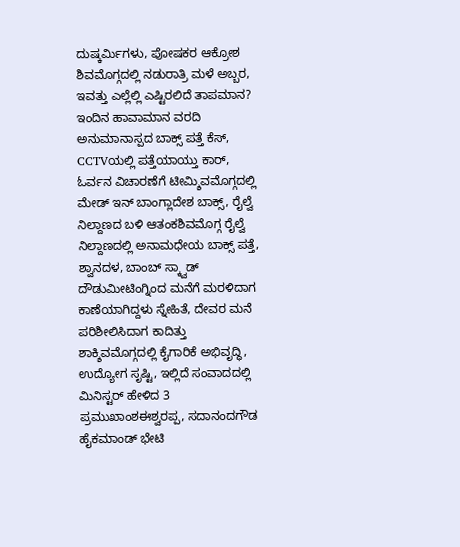ದುಷ್ಕರ್ಮಿಗಳು, ಪೋಷಕರ ಆಕ್ರೋಶ ಶಿವಮೊಗ್ಗದಲ್ಲಿ ನಡುರಾತ್ರಿ ಮಳೆ ಅಬ್ಬರ, ಇವತ್ತು ಎಲ್ಲೆಲ್ಲಿ ಎಷ್ಟಿರಲಿದೆ ತಾಪಮಾನ? ಇಂದಿನ ಹಾವಾಮಾನ ವರದಿ
ಅನುಮಾನಾಸ್ಪದ ಬಾಕ್ಸ್ ಪತ್ತೆ ಕೆಸ್, CCTVಯಲ್ಲಿ ಪತ್ತೆಯಾಯ್ತು ಕಾರ್, ಓರ್ವನ ವಿಚಾರಣೆಗೆ ಟೀಮ್ಶಿವಮೊಗ್ಗದಲ್ಲಿ ಮೇಡ್ ಇನ್ ಬಾಂಗ್ಲಾದೇಶ ಬಾಕ್ಸ್, ರೈಲ್ವೆ ನಿಲ್ದಾಣದ ಬಳಿ ಆತಂಕಶಿವಮೊಗ್ಗ ರೈಲ್ವೆ ನಿಲ್ದಾಣದಲ್ಲಿ ಅನಾಮಧೇಯ ಬಾಕ್ಸ್ ಪತ್ತೆ, ಶ್ವಾನದಳ, ಬಾಂಬ್ ಸ್ಕ್ವಾಡ್ ದೌಡುಮೀಟಿಂಗ್ನಿಂದ ಮನೆಗೆ ಮರಳಿದಾಗ ಕಾಣೆಯಾಗಿದ್ದಳು ಸ್ನೇಹಿತೆ, ದೇವರ ಮನೆ ಪರಿಶೀಲಿಸಿದಾಗ ಕಾದಿತ್ತು ಶಾಕ್ಶಿವಮೊಗ್ಗದಲ್ಲಿ ಕೈಗಾರಿಕೆ ಅಭಿವೃದ್ಧಿ, ಉದ್ಯೋಗ ಸೃಷ್ಟಿ, ಇಲ್ಲಿದೆ ಸಂವಾದದಲ್ಲಿ ಮಿನಿಸ್ಟರ್ ಹೇಳಿದ 3 ಪ್ರಮುಖಾಂಶಈಶ್ವರಪ್ಪ, ಸದಾನಂದಗೌಡ ಹೈಕಮಾಂಡ್ ಭೇಟಿ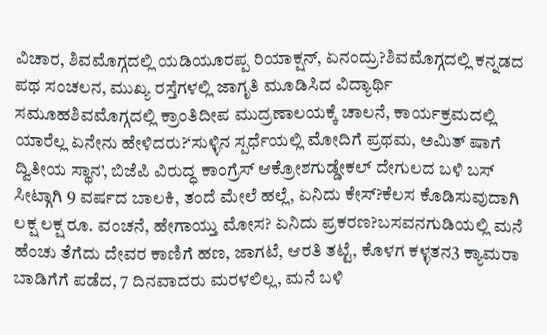ವಿಚಾರ, ಶಿವಮೊಗ್ಗದಲ್ಲಿ ಯಡಿಯೂರಪ್ಪ ರಿಯಾಕ್ಷನ್, ಏನಂದ್ರು?ಶಿವಮೊಗ್ಗದಲ್ಲಿ ಕನ್ನಡದ ಪಥ ಸಂಚಲನ, ಮುಖ್ಯ ರಸ್ತೆಗಳಲ್ಲಿ ಜಾಗೃತಿ ಮೂಡಿಸಿದ ವಿದ್ಯಾರ್ಥಿ ಸಮೂಹಶಿವಮೊಗ್ಗದಲ್ಲಿ ಕ್ರಾಂತಿದೀಪ ಮುದ್ರಣಾಲಯಕ್ಕೆ ಚಾಲನೆ, ಕಾರ್ಯಕ್ರಮದಲ್ಲಿ ಯಾರೆಲ್ಲ ಏನೇನು ಹೇಳಿದರು?‘ಸುಳ್ಳಿನ ಸ್ಪರ್ಧೆಯಲ್ಲಿ ಮೋದಿಗೆ ಪ್ರಥಮ, ಅಮಿತ್ ಷಾಗೆ ದ್ವಿತೀಯ ಸ್ಥಾನ’, ಬಿಜೆಪಿ ವಿರುದ್ಧ ಕಾಂಗ್ರೆಸ್ ಆಕ್ರೋಶಗುಡ್ಡೇಕಲ್ ದೇಗುಲದ ಬಳಿ ಬಸ್ ಸೀಟ್ಗಾಗಿ 9 ವರ್ಷದ ಬಾಲಕಿ, ತಂದೆ ಮೇಲೆ ಹಲ್ಲೆ, ಏನಿದು ಕೇಸ್?ಕೆಲಸ ಕೊಡಿಸುವುದಾಗಿ ಲಕ್ಷ ಲಕ್ಷ ರೂ. ವಂಚನೆ, ಹೇಗಾಯ್ತು ಮೋಸ? ಏನಿದು ಪ್ರಕರಣ?ಬಸವನಗುಡಿಯಲ್ಲಿ ಮನೆ ಹೆಂಚು ತೆಗೆದು ದೇವರ ಕಾಣಿಗೆ ಹಣ, ಜಾಗಟೆ, ಆರತಿ ತಟ್ಟೆ, ಕೊಳಗ ಕಳ್ಳತನ3 ಕ್ಯಾಮರಾ ಬಾಡಿಗೆಗೆ ಪಡೆದ, 7 ದಿನವಾದರು ಮರಳಲಿಲ್ಲ, ಮನೆ ಬಳಿ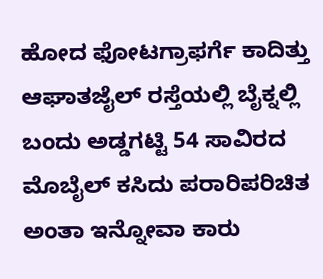ಹೋದ ಫೋಟಗ್ರಾಫರ್ಗೆ ಕಾದಿತ್ತು ಆಘಾತಜೈಲ್ ರಸ್ತೆಯಲ್ಲಿ ಬೈಕ್ನಲ್ಲಿ ಬಂದು ಅಡ್ಡಗಟ್ಟಿ 54 ಸಾವಿರದ ಮೊಬೈಲ್ ಕಸಿದು ಪರಾರಿಪರಿಚಿತ ಅಂತಾ ಇನ್ನೋವಾ ಕಾರು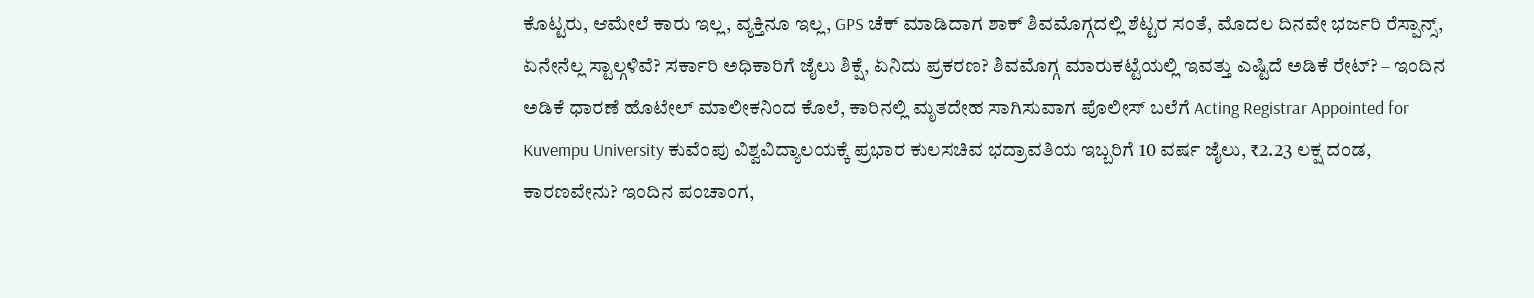ಕೊಟ್ಟರು, ಆಮೇಲೆ ಕಾರು ಇಲ್ಲ, ವ್ಯಕ್ತಿನೂ ಇಲ್ಲ, GPS ಚೆಕ್ ಮಾಡಿದಾಗ ಶಾಕ್ ಶಿವಮೊಗ್ಗದಲ್ಲಿ ಶೆಟ್ಟರ ಸಂತೆ, ಮೊದಲ ದಿನವೇ ಭರ್ಜರಿ ರೆಸ್ಪಾನ್ಸ್, ಏನೇನೆಲ್ಲ ಸ್ಟಾಲ್ಗಳಿವೆ? ಸರ್ಕಾರಿ ಅಧಿಕಾರಿಗೆ ಜೈಲು ಶಿಕ್ಷೆ, ಏನಿದು ಪ್ರಕರಣ? ಶಿವಮೊಗ್ಗ ಮಾರುಕಟ್ಟೆಯಲ್ಲಿ ಇವತ್ತು ಎಷ್ಟಿದೆ ಅಡಿಕೆ ರೇಟ್? – ಇಂದಿನ ಅಡಿಕೆ ಧಾರಣೆ ಹೊಟೇಲ್ ಮಾಲೀಕನಿಂದ ಕೊಲೆ, ಕಾರಿನಲ್ಲಿ ಮೃತದೇಹ ಸಾಗಿಸುವಾಗ ಪೊಲೀಸ್ ಬಲೆಗೆ Acting Registrar Appointed for Kuvempu University ಕುವೆಂಪು ವಿಶ್ವವಿದ್ಯಾಲಯಕ್ಕೆ ಪ್ರಭಾರ ಕುಲಸಚಿವ ಭದ್ರಾವತಿಯ ಇಬ್ಬರಿಗೆ 10 ವರ್ಷ ಜೈಲು, ₹2.23 ಲಕ್ಷ ದಂಡ, ಕಾರಣವೇನು? ಇಂದಿನ ಪಂಚಾಂಗ,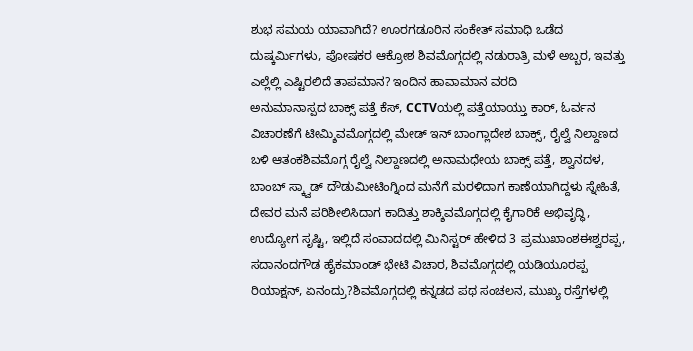ಶುಭ ಸಮಯ ಯಾವಾಗಿದೆ? ಊರಗಡೂರಿನ ಸಂಕೇತ್ ಸಮಾಧಿ ಒಡೆದ ದುಷ್ಕರ್ಮಿಗಳು, ಪೋಷಕರ ಆಕ್ರೋಶ ಶಿವಮೊಗ್ಗದಲ್ಲಿ ನಡುರಾತ್ರಿ ಮಳೆ ಅಬ್ಬರ, ಇವತ್ತು ಎಲ್ಲೆಲ್ಲಿ ಎಷ್ಟಿರಲಿದೆ ತಾಪಮಾನ? ಇಂದಿನ ಹಾವಾಮಾನ ವರದಿ
ಅನುಮಾನಾಸ್ಪದ ಬಾಕ್ಸ್ ಪತ್ತೆ ಕೆಸ್, CCTVಯಲ್ಲಿ ಪತ್ತೆಯಾಯ್ತು ಕಾರ್, ಓರ್ವನ ವಿಚಾರಣೆಗೆ ಟೀಮ್ಶಿವಮೊಗ್ಗದಲ್ಲಿ ಮೇಡ್ ಇನ್ ಬಾಂಗ್ಲಾದೇಶ ಬಾಕ್ಸ್, ರೈಲ್ವೆ ನಿಲ್ದಾಣದ ಬಳಿ ಆತಂಕಶಿವಮೊಗ್ಗ ರೈಲ್ವೆ ನಿಲ್ದಾಣದಲ್ಲಿ ಅನಾಮಧೇಯ ಬಾಕ್ಸ್ ಪತ್ತೆ, ಶ್ವಾನದಳ, ಬಾಂಬ್ ಸ್ಕ್ವಾಡ್ ದೌಡುಮೀಟಿಂಗ್ನಿಂದ ಮನೆಗೆ ಮರಳಿದಾಗ ಕಾಣೆಯಾಗಿದ್ದಳು ಸ್ನೇಹಿತೆ, ದೇವರ ಮನೆ ಪರಿಶೀಲಿಸಿದಾಗ ಕಾದಿತ್ತು ಶಾಕ್ಶಿವಮೊಗ್ಗದಲ್ಲಿ ಕೈಗಾರಿಕೆ ಅಭಿವೃದ್ಧಿ, ಉದ್ಯೋಗ ಸೃಷ್ಟಿ, ಇಲ್ಲಿದೆ ಸಂವಾದದಲ್ಲಿ ಮಿನಿಸ್ಟರ್ ಹೇಳಿದ 3 ಪ್ರಮುಖಾಂಶಈಶ್ವರಪ್ಪ, ಸದಾನಂದಗೌಡ ಹೈಕಮಾಂಡ್ ಭೇಟಿ ವಿಚಾರ, ಶಿವಮೊಗ್ಗದಲ್ಲಿ ಯಡಿಯೂರಪ್ಪ ರಿಯಾಕ್ಷನ್, ಏನಂದ್ರು?ಶಿವಮೊಗ್ಗದಲ್ಲಿ ಕನ್ನಡದ ಪಥ ಸಂಚಲನ, ಮುಖ್ಯ ರಸ್ತೆಗಳಲ್ಲಿ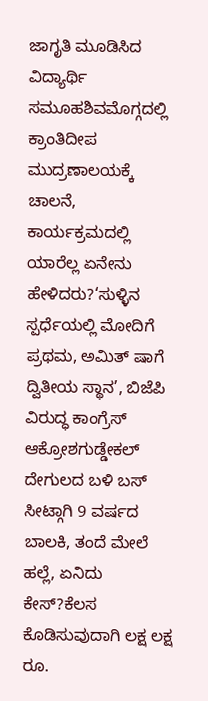ಜಾಗೃತಿ ಮೂಡಿಸಿದ ವಿದ್ಯಾರ್ಥಿ ಸಮೂಹಶಿವಮೊಗ್ಗದಲ್ಲಿ ಕ್ರಾಂತಿದೀಪ ಮುದ್ರಣಾಲಯಕ್ಕೆ ಚಾಲನೆ, ಕಾರ್ಯಕ್ರಮದಲ್ಲಿ ಯಾರೆಲ್ಲ ಏನೇನು ಹೇಳಿದರು?‘ಸುಳ್ಳಿನ ಸ್ಪರ್ಧೆಯಲ್ಲಿ ಮೋದಿಗೆ ಪ್ರಥಮ, ಅಮಿತ್ ಷಾಗೆ ದ್ವಿತೀಯ ಸ್ಥಾನ’, ಬಿಜೆಪಿ ವಿರುದ್ಧ ಕಾಂಗ್ರೆಸ್ ಆಕ್ರೋಶಗುಡ್ಡೇಕಲ್ ದೇಗುಲದ ಬಳಿ ಬಸ್ ಸೀಟ್ಗಾಗಿ 9 ವರ್ಷದ ಬಾಲಕಿ, ತಂದೆ ಮೇಲೆ ಹಲ್ಲೆ, ಏನಿದು ಕೇಸ್?ಕೆಲಸ ಕೊಡಿಸುವುದಾಗಿ ಲಕ್ಷ ಲಕ್ಷ ರೂ.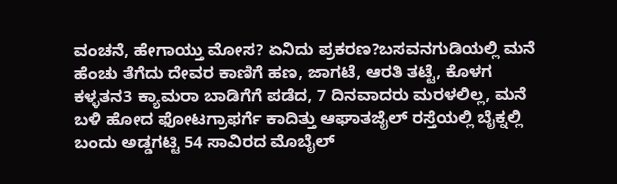ವಂಚನೆ, ಹೇಗಾಯ್ತು ಮೋಸ? ಏನಿದು ಪ್ರಕರಣ?ಬಸವನಗುಡಿಯಲ್ಲಿ ಮನೆ ಹೆಂಚು ತೆಗೆದು ದೇವರ ಕಾಣಿಗೆ ಹಣ, ಜಾಗಟೆ, ಆರತಿ ತಟ್ಟೆ, ಕೊಳಗ ಕಳ್ಳತನ3 ಕ್ಯಾಮರಾ ಬಾಡಿಗೆಗೆ ಪಡೆದ, 7 ದಿನವಾದರು ಮರಳಲಿಲ್ಲ, ಮನೆ ಬಳಿ ಹೋದ ಫೋಟಗ್ರಾಫರ್ಗೆ ಕಾದಿತ್ತು ಆಘಾತಜೈಲ್ ರಸ್ತೆಯಲ್ಲಿ ಬೈಕ್ನಲ್ಲಿ ಬಂದು ಅಡ್ಡಗಟ್ಟಿ 54 ಸಾವಿರದ ಮೊಬೈಲ್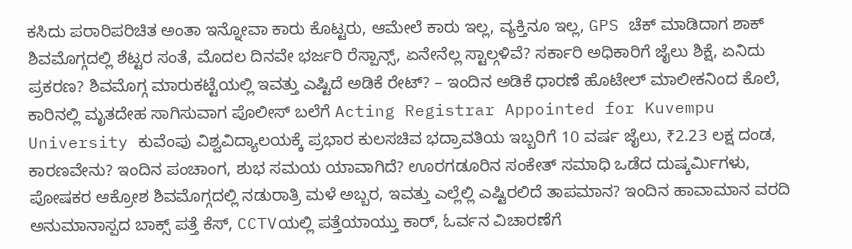ಕಸಿದು ಪರಾರಿಪರಿಚಿತ ಅಂತಾ ಇನ್ನೋವಾ ಕಾರು ಕೊಟ್ಟರು, ಆಮೇಲೆ ಕಾರು ಇಲ್ಲ, ವ್ಯಕ್ತಿನೂ ಇಲ್ಲ, GPS ಚೆಕ್ ಮಾಡಿದಾಗ ಶಾಕ್ ಶಿವಮೊಗ್ಗದಲ್ಲಿ ಶೆಟ್ಟರ ಸಂತೆ, ಮೊದಲ ದಿನವೇ ಭರ್ಜರಿ ರೆಸ್ಪಾನ್ಸ್, ಏನೇನೆಲ್ಲ ಸ್ಟಾಲ್ಗಳಿವೆ? ಸರ್ಕಾರಿ ಅಧಿಕಾರಿಗೆ ಜೈಲು ಶಿಕ್ಷೆ, ಏನಿದು ಪ್ರಕರಣ? ಶಿವಮೊಗ್ಗ ಮಾರುಕಟ್ಟೆಯಲ್ಲಿ ಇವತ್ತು ಎಷ್ಟಿದೆ ಅಡಿಕೆ ರೇಟ್? – ಇಂದಿನ ಅಡಿಕೆ ಧಾರಣೆ ಹೊಟೇಲ್ ಮಾಲೀಕನಿಂದ ಕೊಲೆ, ಕಾರಿನಲ್ಲಿ ಮೃತದೇಹ ಸಾಗಿಸುವಾಗ ಪೊಲೀಸ್ ಬಲೆಗೆ Acting Registrar Appointed for Kuvempu University ಕುವೆಂಪು ವಿಶ್ವವಿದ್ಯಾಲಯಕ್ಕೆ ಪ್ರಭಾರ ಕುಲಸಚಿವ ಭದ್ರಾವತಿಯ ಇಬ್ಬರಿಗೆ 10 ವರ್ಷ ಜೈಲು, ₹2.23 ಲಕ್ಷ ದಂಡ, ಕಾರಣವೇನು? ಇಂದಿನ ಪಂಚಾಂಗ, ಶುಭ ಸಮಯ ಯಾವಾಗಿದೆ? ಊರಗಡೂರಿನ ಸಂಕೇತ್ ಸಮಾಧಿ ಒಡೆದ ದುಷ್ಕರ್ಮಿಗಳು, ಪೋಷಕರ ಆಕ್ರೋಶ ಶಿವಮೊಗ್ಗದಲ್ಲಿ ನಡುರಾತ್ರಿ ಮಳೆ ಅಬ್ಬರ, ಇವತ್ತು ಎಲ್ಲೆಲ್ಲಿ ಎಷ್ಟಿರಲಿದೆ ತಾಪಮಾನ? ಇಂದಿನ ಹಾವಾಮಾನ ವರದಿ
ಅನುಮಾನಾಸ್ಪದ ಬಾಕ್ಸ್ ಪತ್ತೆ ಕೆಸ್, CCTVಯಲ್ಲಿ ಪತ್ತೆಯಾಯ್ತು ಕಾರ್, ಓರ್ವನ ವಿಚಾರಣೆಗೆ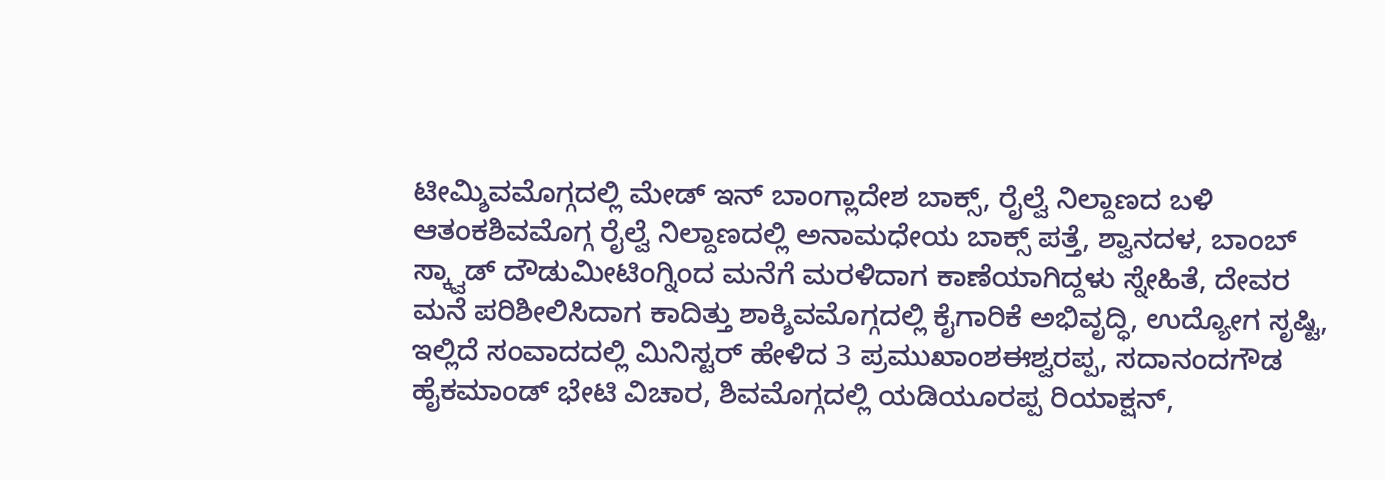ಟೀಮ್ಶಿವಮೊಗ್ಗದಲ್ಲಿ ಮೇಡ್ ಇನ್ ಬಾಂಗ್ಲಾದೇಶ ಬಾಕ್ಸ್, ರೈಲ್ವೆ ನಿಲ್ದಾಣದ ಬಳಿ ಆತಂಕಶಿವಮೊಗ್ಗ ರೈಲ್ವೆ ನಿಲ್ದಾಣದಲ್ಲಿ ಅನಾಮಧೇಯ ಬಾಕ್ಸ್ ಪತ್ತೆ, ಶ್ವಾನದಳ, ಬಾಂಬ್ ಸ್ಕ್ವಾಡ್ ದೌಡುಮೀಟಿಂಗ್ನಿಂದ ಮನೆಗೆ ಮರಳಿದಾಗ ಕಾಣೆಯಾಗಿದ್ದಳು ಸ್ನೇಹಿತೆ, ದೇವರ ಮನೆ ಪರಿಶೀಲಿಸಿದಾಗ ಕಾದಿತ್ತು ಶಾಕ್ಶಿವಮೊಗ್ಗದಲ್ಲಿ ಕೈಗಾರಿಕೆ ಅಭಿವೃದ್ಧಿ, ಉದ್ಯೋಗ ಸೃಷ್ಟಿ, ಇಲ್ಲಿದೆ ಸಂವಾದದಲ್ಲಿ ಮಿನಿಸ್ಟರ್ ಹೇಳಿದ 3 ಪ್ರಮುಖಾಂಶಈಶ್ವರಪ್ಪ, ಸದಾನಂದಗೌಡ ಹೈಕಮಾಂಡ್ ಭೇಟಿ ವಿಚಾರ, ಶಿವಮೊಗ್ಗದಲ್ಲಿ ಯಡಿಯೂರಪ್ಪ ರಿಯಾಕ್ಷನ್,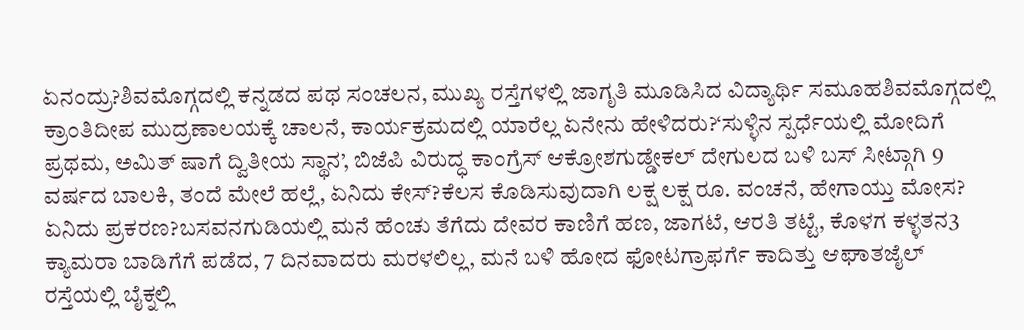ಏನಂದ್ರು?ಶಿವಮೊಗ್ಗದಲ್ಲಿ ಕನ್ನಡದ ಪಥ ಸಂಚಲನ, ಮುಖ್ಯ ರಸ್ತೆಗಳಲ್ಲಿ ಜಾಗೃತಿ ಮೂಡಿಸಿದ ವಿದ್ಯಾರ್ಥಿ ಸಮೂಹಶಿವಮೊಗ್ಗದಲ್ಲಿ ಕ್ರಾಂತಿದೀಪ ಮುದ್ರಣಾಲಯಕ್ಕೆ ಚಾಲನೆ, ಕಾರ್ಯಕ್ರಮದಲ್ಲಿ ಯಾರೆಲ್ಲ ಏನೇನು ಹೇಳಿದರು?‘ಸುಳ್ಳಿನ ಸ್ಪರ್ಧೆಯಲ್ಲಿ ಮೋದಿಗೆ ಪ್ರಥಮ, ಅಮಿತ್ ಷಾಗೆ ದ್ವಿತೀಯ ಸ್ಥಾನ’, ಬಿಜೆಪಿ ವಿರುದ್ಧ ಕಾಂಗ್ರೆಸ್ ಆಕ್ರೋಶಗುಡ್ಡೇಕಲ್ ದೇಗುಲದ ಬಳಿ ಬಸ್ ಸೀಟ್ಗಾಗಿ 9 ವರ್ಷದ ಬಾಲಕಿ, ತಂದೆ ಮೇಲೆ ಹಲ್ಲೆ, ಏನಿದು ಕೇಸ್?ಕೆಲಸ ಕೊಡಿಸುವುದಾಗಿ ಲಕ್ಷ ಲಕ್ಷ ರೂ. ವಂಚನೆ, ಹೇಗಾಯ್ತು ಮೋಸ? ಏನಿದು ಪ್ರಕರಣ?ಬಸವನಗುಡಿಯಲ್ಲಿ ಮನೆ ಹೆಂಚು ತೆಗೆದು ದೇವರ ಕಾಣಿಗೆ ಹಣ, ಜಾಗಟೆ, ಆರತಿ ತಟ್ಟೆ, ಕೊಳಗ ಕಳ್ಳತನ3 ಕ್ಯಾಮರಾ ಬಾಡಿಗೆಗೆ ಪಡೆದ, 7 ದಿನವಾದರು ಮರಳಲಿಲ್ಲ, ಮನೆ ಬಳಿ ಹೋದ ಫೋಟಗ್ರಾಫರ್ಗೆ ಕಾದಿತ್ತು ಆಘಾತಜೈಲ್ ರಸ್ತೆಯಲ್ಲಿ ಬೈಕ್ನಲ್ಲಿ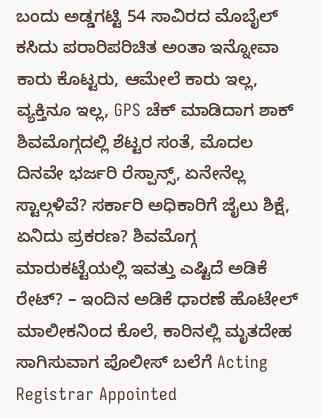ಬಂದು ಅಡ್ಡಗಟ್ಟಿ 54 ಸಾವಿರದ ಮೊಬೈಲ್ ಕಸಿದು ಪರಾರಿಪರಿಚಿತ ಅಂತಾ ಇನ್ನೋವಾ ಕಾರು ಕೊಟ್ಟರು, ಆಮೇಲೆ ಕಾರು ಇಲ್ಲ, ವ್ಯಕ್ತಿನೂ ಇಲ್ಲ, GPS ಚೆಕ್ ಮಾಡಿದಾಗ ಶಾಕ್ ಶಿವಮೊಗ್ಗದಲ್ಲಿ ಶೆಟ್ಟರ ಸಂತೆ, ಮೊದಲ ದಿನವೇ ಭರ್ಜರಿ ರೆಸ್ಪಾನ್ಸ್, ಏನೇನೆಲ್ಲ ಸ್ಟಾಲ್ಗಳಿವೆ? ಸರ್ಕಾರಿ ಅಧಿಕಾರಿಗೆ ಜೈಲು ಶಿಕ್ಷೆ, ಏನಿದು ಪ್ರಕರಣ? ಶಿವಮೊಗ್ಗ ಮಾರುಕಟ್ಟೆಯಲ್ಲಿ ಇವತ್ತು ಎಷ್ಟಿದೆ ಅಡಿಕೆ ರೇಟ್? – ಇಂದಿನ ಅಡಿಕೆ ಧಾರಣೆ ಹೊಟೇಲ್ ಮಾಲೀಕನಿಂದ ಕೊಲೆ, ಕಾರಿನಲ್ಲಿ ಮೃತದೇಹ ಸಾಗಿಸುವಾಗ ಪೊಲೀಸ್ ಬಲೆಗೆ Acting Registrar Appointed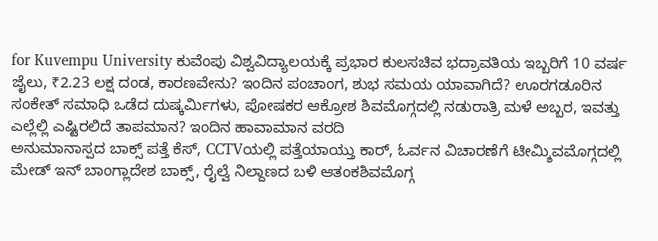for Kuvempu University ಕುವೆಂಪು ವಿಶ್ವವಿದ್ಯಾಲಯಕ್ಕೆ ಪ್ರಭಾರ ಕುಲಸಚಿವ ಭದ್ರಾವತಿಯ ಇಬ್ಬರಿಗೆ 10 ವರ್ಷ ಜೈಲು, ₹2.23 ಲಕ್ಷ ದಂಡ, ಕಾರಣವೇನು? ಇಂದಿನ ಪಂಚಾಂಗ, ಶುಭ ಸಮಯ ಯಾವಾಗಿದೆ? ಊರಗಡೂರಿನ ಸಂಕೇತ್ ಸಮಾಧಿ ಒಡೆದ ದುಷ್ಕರ್ಮಿಗಳು, ಪೋಷಕರ ಆಕ್ರೋಶ ಶಿವಮೊಗ್ಗದಲ್ಲಿ ನಡುರಾತ್ರಿ ಮಳೆ ಅಬ್ಬರ, ಇವತ್ತು ಎಲ್ಲೆಲ್ಲಿ ಎಷ್ಟಿರಲಿದೆ ತಾಪಮಾನ? ಇಂದಿನ ಹಾವಾಮಾನ ವರದಿ
ಅನುಮಾನಾಸ್ಪದ ಬಾಕ್ಸ್ ಪತ್ತೆ ಕೆಸ್, CCTVಯಲ್ಲಿ ಪತ್ತೆಯಾಯ್ತು ಕಾರ್, ಓರ್ವನ ವಿಚಾರಣೆಗೆ ಟೀಮ್ಶಿವಮೊಗ್ಗದಲ್ಲಿ ಮೇಡ್ ಇನ್ ಬಾಂಗ್ಲಾದೇಶ ಬಾಕ್ಸ್, ರೈಲ್ವೆ ನಿಲ್ದಾಣದ ಬಳಿ ಆತಂಕಶಿವಮೊಗ್ಗ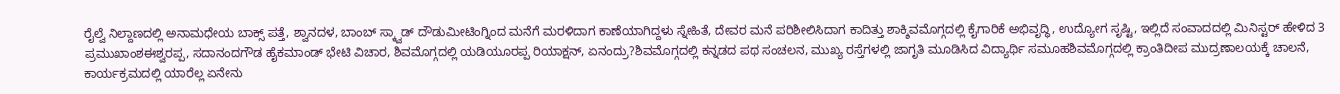ರೈಲ್ವೆ ನಿಲ್ದಾಣದಲ್ಲಿ ಅನಾಮಧೇಯ ಬಾಕ್ಸ್ ಪತ್ತೆ, ಶ್ವಾನದಳ, ಬಾಂಬ್ ಸ್ಕ್ವಾಡ್ ದೌಡುಮೀಟಿಂಗ್ನಿಂದ ಮನೆಗೆ ಮರಳಿದಾಗ ಕಾಣೆಯಾಗಿದ್ದಳು ಸ್ನೇಹಿತೆ, ದೇವರ ಮನೆ ಪರಿಶೀಲಿಸಿದಾಗ ಕಾದಿತ್ತು ಶಾಕ್ಶಿವಮೊಗ್ಗದಲ್ಲಿ ಕೈಗಾರಿಕೆ ಅಭಿವೃದ್ಧಿ, ಉದ್ಯೋಗ ಸೃಷ್ಟಿ, ಇಲ್ಲಿದೆ ಸಂವಾದದಲ್ಲಿ ಮಿನಿಸ್ಟರ್ ಹೇಳಿದ 3 ಪ್ರಮುಖಾಂಶಈಶ್ವರಪ್ಪ, ಸದಾನಂದಗೌಡ ಹೈಕಮಾಂಡ್ ಭೇಟಿ ವಿಚಾರ, ಶಿವಮೊಗ್ಗದಲ್ಲಿ ಯಡಿಯೂರಪ್ಪ ರಿಯಾಕ್ಷನ್, ಏನಂದ್ರು?ಶಿವಮೊಗ್ಗದಲ್ಲಿ ಕನ್ನಡದ ಪಥ ಸಂಚಲನ, ಮುಖ್ಯ ರಸ್ತೆಗಳಲ್ಲಿ ಜಾಗೃತಿ ಮೂಡಿಸಿದ ವಿದ್ಯಾರ್ಥಿ ಸಮೂಹಶಿವಮೊಗ್ಗದಲ್ಲಿ ಕ್ರಾಂತಿದೀಪ ಮುದ್ರಣಾಲಯಕ್ಕೆ ಚಾಲನೆ, ಕಾರ್ಯಕ್ರಮದಲ್ಲಿ ಯಾರೆಲ್ಲ ಏನೇನು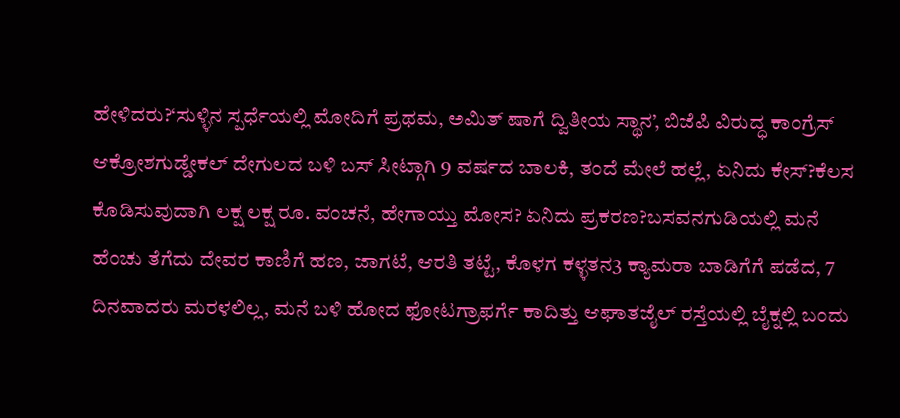ಹೇಳಿದರು?‘ಸುಳ್ಳಿನ ಸ್ಪರ್ಧೆಯಲ್ಲಿ ಮೋದಿಗೆ ಪ್ರಥಮ, ಅಮಿತ್ ಷಾಗೆ ದ್ವಿತೀಯ ಸ್ಥಾನ’, ಬಿಜೆಪಿ ವಿರುದ್ಧ ಕಾಂಗ್ರೆಸ್ ಆಕ್ರೋಶಗುಡ್ಡೇಕಲ್ ದೇಗುಲದ ಬಳಿ ಬಸ್ ಸೀಟ್ಗಾಗಿ 9 ವರ್ಷದ ಬಾಲಕಿ, ತಂದೆ ಮೇಲೆ ಹಲ್ಲೆ, ಏನಿದು ಕೇಸ್?ಕೆಲಸ ಕೊಡಿಸುವುದಾಗಿ ಲಕ್ಷ ಲಕ್ಷ ರೂ. ವಂಚನೆ, ಹೇಗಾಯ್ತು ಮೋಸ? ಏನಿದು ಪ್ರಕರಣ?ಬಸವನಗುಡಿಯಲ್ಲಿ ಮನೆ ಹೆಂಚು ತೆಗೆದು ದೇವರ ಕಾಣಿಗೆ ಹಣ, ಜಾಗಟೆ, ಆರತಿ ತಟ್ಟೆ, ಕೊಳಗ ಕಳ್ಳತನ3 ಕ್ಯಾಮರಾ ಬಾಡಿಗೆಗೆ ಪಡೆದ, 7 ದಿನವಾದರು ಮರಳಲಿಲ್ಲ, ಮನೆ ಬಳಿ ಹೋದ ಫೋಟಗ್ರಾಫರ್ಗೆ ಕಾದಿತ್ತು ಆಘಾತಜೈಲ್ ರಸ್ತೆಯಲ್ಲಿ ಬೈಕ್ನಲ್ಲಿ ಬಂದು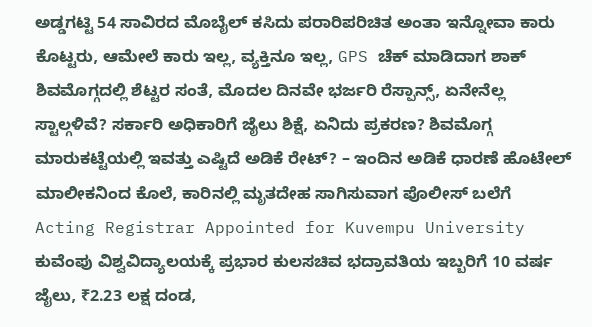ಅಡ್ಡಗಟ್ಟಿ 54 ಸಾವಿರದ ಮೊಬೈಲ್ ಕಸಿದು ಪರಾರಿಪರಿಚಿತ ಅಂತಾ ಇನ್ನೋವಾ ಕಾರು ಕೊಟ್ಟರು, ಆಮೇಲೆ ಕಾರು ಇಲ್ಲ, ವ್ಯಕ್ತಿನೂ ಇಲ್ಲ, GPS ಚೆಕ್ ಮಾಡಿದಾಗ ಶಾಕ್ ಶಿವಮೊಗ್ಗದಲ್ಲಿ ಶೆಟ್ಟರ ಸಂತೆ, ಮೊದಲ ದಿನವೇ ಭರ್ಜರಿ ರೆಸ್ಪಾನ್ಸ್, ಏನೇನೆಲ್ಲ ಸ್ಟಾಲ್ಗಳಿವೆ? ಸರ್ಕಾರಿ ಅಧಿಕಾರಿಗೆ ಜೈಲು ಶಿಕ್ಷೆ, ಏನಿದು ಪ್ರಕರಣ? ಶಿವಮೊಗ್ಗ ಮಾರುಕಟ್ಟೆಯಲ್ಲಿ ಇವತ್ತು ಎಷ್ಟಿದೆ ಅಡಿಕೆ ರೇಟ್? – ಇಂದಿನ ಅಡಿಕೆ ಧಾರಣೆ ಹೊಟೇಲ್ ಮಾಲೀಕನಿಂದ ಕೊಲೆ, ಕಾರಿನಲ್ಲಿ ಮೃತದೇಹ ಸಾಗಿಸುವಾಗ ಪೊಲೀಸ್ ಬಲೆಗೆ Acting Registrar Appointed for Kuvempu University ಕುವೆಂಪು ವಿಶ್ವವಿದ್ಯಾಲಯಕ್ಕೆ ಪ್ರಭಾರ ಕುಲಸಚಿವ ಭದ್ರಾವತಿಯ ಇಬ್ಬರಿಗೆ 10 ವರ್ಷ ಜೈಲು, ₹2.23 ಲಕ್ಷ ದಂಡ,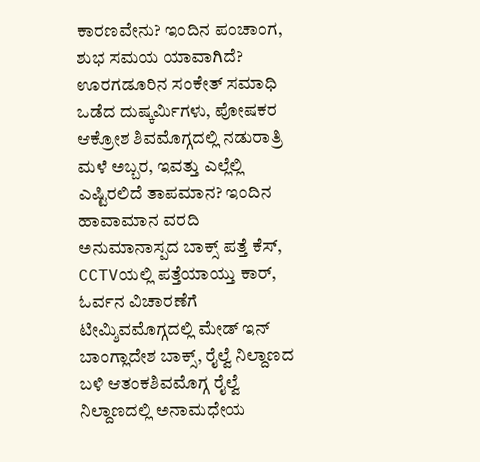ಕಾರಣವೇನು? ಇಂದಿನ ಪಂಚಾಂಗ, ಶುಭ ಸಮಯ ಯಾವಾಗಿದೆ? ಊರಗಡೂರಿನ ಸಂಕೇತ್ ಸಮಾಧಿ ಒಡೆದ ದುಷ್ಕರ್ಮಿಗಳು, ಪೋಷಕರ ಆಕ್ರೋಶ ಶಿವಮೊಗ್ಗದಲ್ಲಿ ನಡುರಾತ್ರಿ ಮಳೆ ಅಬ್ಬರ, ಇವತ್ತು ಎಲ್ಲೆಲ್ಲಿ ಎಷ್ಟಿರಲಿದೆ ತಾಪಮಾನ? ಇಂದಿನ ಹಾವಾಮಾನ ವರದಿ
ಅನುಮಾನಾಸ್ಪದ ಬಾಕ್ಸ್ ಪತ್ತೆ ಕೆಸ್, CCTVಯಲ್ಲಿ ಪತ್ತೆಯಾಯ್ತು ಕಾರ್, ಓರ್ವನ ವಿಚಾರಣೆಗೆ ಟೀಮ್ಶಿವಮೊಗ್ಗದಲ್ಲಿ ಮೇಡ್ ಇನ್ ಬಾಂಗ್ಲಾದೇಶ ಬಾಕ್ಸ್, ರೈಲ್ವೆ ನಿಲ್ದಾಣದ ಬಳಿ ಆತಂಕಶಿವಮೊಗ್ಗ ರೈಲ್ವೆ ನಿಲ್ದಾಣದಲ್ಲಿ ಅನಾಮಧೇಯ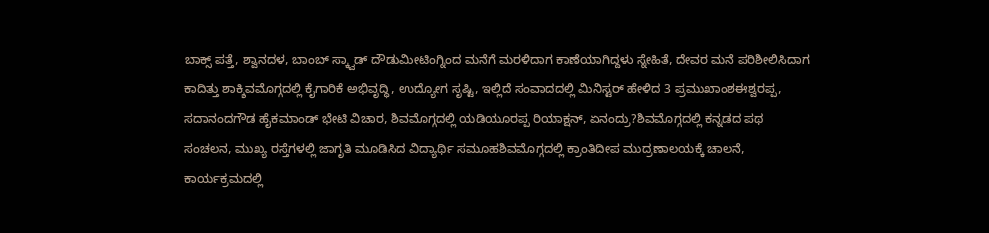ಬಾಕ್ಸ್ ಪತ್ತೆ, ಶ್ವಾನದಳ, ಬಾಂಬ್ ಸ್ಕ್ವಾಡ್ ದೌಡುಮೀಟಿಂಗ್ನಿಂದ ಮನೆಗೆ ಮರಳಿದಾಗ ಕಾಣೆಯಾಗಿದ್ದಳು ಸ್ನೇಹಿತೆ, ದೇವರ ಮನೆ ಪರಿಶೀಲಿಸಿದಾಗ ಕಾದಿತ್ತು ಶಾಕ್ಶಿವಮೊಗ್ಗದಲ್ಲಿ ಕೈಗಾರಿಕೆ ಅಭಿವೃದ್ಧಿ, ಉದ್ಯೋಗ ಸೃಷ್ಟಿ, ಇಲ್ಲಿದೆ ಸಂವಾದದಲ್ಲಿ ಮಿನಿಸ್ಟರ್ ಹೇಳಿದ 3 ಪ್ರಮುಖಾಂಶಈಶ್ವರಪ್ಪ, ಸದಾನಂದಗೌಡ ಹೈಕಮಾಂಡ್ ಭೇಟಿ ವಿಚಾರ, ಶಿವಮೊಗ್ಗದಲ್ಲಿ ಯಡಿಯೂರಪ್ಪ ರಿಯಾಕ್ಷನ್, ಏನಂದ್ರು?ಶಿವಮೊಗ್ಗದಲ್ಲಿ ಕನ್ನಡದ ಪಥ ಸಂಚಲನ, ಮುಖ್ಯ ರಸ್ತೆಗಳಲ್ಲಿ ಜಾಗೃತಿ ಮೂಡಿಸಿದ ವಿದ್ಯಾರ್ಥಿ ಸಮೂಹಶಿವಮೊಗ್ಗದಲ್ಲಿ ಕ್ರಾಂತಿದೀಪ ಮುದ್ರಣಾಲಯಕ್ಕೆ ಚಾಲನೆ, ಕಾರ್ಯಕ್ರಮದಲ್ಲಿ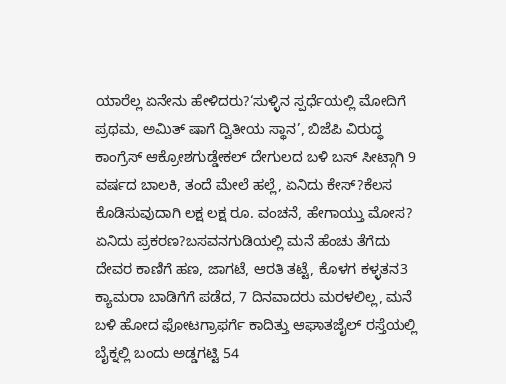ಯಾರೆಲ್ಲ ಏನೇನು ಹೇಳಿದರು?‘ಸುಳ್ಳಿನ ಸ್ಪರ್ಧೆಯಲ್ಲಿ ಮೋದಿಗೆ ಪ್ರಥಮ, ಅಮಿತ್ ಷಾಗೆ ದ್ವಿತೀಯ ಸ್ಥಾನ’, ಬಿಜೆಪಿ ವಿರುದ್ಧ ಕಾಂಗ್ರೆಸ್ ಆಕ್ರೋಶಗುಡ್ಡೇಕಲ್ ದೇಗುಲದ ಬಳಿ ಬಸ್ ಸೀಟ್ಗಾಗಿ 9 ವರ್ಷದ ಬಾಲಕಿ, ತಂದೆ ಮೇಲೆ ಹಲ್ಲೆ, ಏನಿದು ಕೇಸ್?ಕೆಲಸ ಕೊಡಿಸುವುದಾಗಿ ಲಕ್ಷ ಲಕ್ಷ ರೂ. ವಂಚನೆ, ಹೇಗಾಯ್ತು ಮೋಸ? ಏನಿದು ಪ್ರಕರಣ?ಬಸವನಗುಡಿಯಲ್ಲಿ ಮನೆ ಹೆಂಚು ತೆಗೆದು ದೇವರ ಕಾಣಿಗೆ ಹಣ, ಜಾಗಟೆ, ಆರತಿ ತಟ್ಟೆ, ಕೊಳಗ ಕಳ್ಳತನ3 ಕ್ಯಾಮರಾ ಬಾಡಿಗೆಗೆ ಪಡೆದ, 7 ದಿನವಾದರು ಮರಳಲಿಲ್ಲ, ಮನೆ ಬಳಿ ಹೋದ ಫೋಟಗ್ರಾಫರ್ಗೆ ಕಾದಿತ್ತು ಆಘಾತಜೈಲ್ ರಸ್ತೆಯಲ್ಲಿ ಬೈಕ್ನಲ್ಲಿ ಬಂದು ಅಡ್ಡಗಟ್ಟಿ 54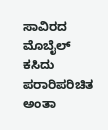ಸಾವಿರದ ಮೊಬೈಲ್ ಕಸಿದು ಪರಾರಿಪರಿಚಿತ ಅಂತಾ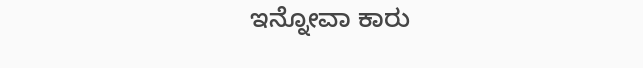ಇನ್ನೋವಾ ಕಾರು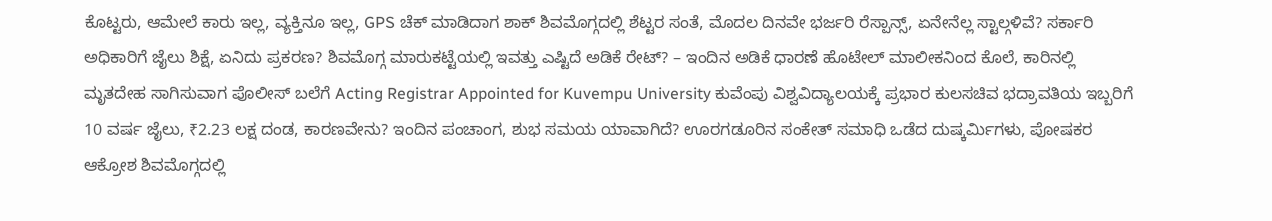ಕೊಟ್ಟರು, ಆಮೇಲೆ ಕಾರು ಇಲ್ಲ, ವ್ಯಕ್ತಿನೂ ಇಲ್ಲ, GPS ಚೆಕ್ ಮಾಡಿದಾಗ ಶಾಕ್ ಶಿವಮೊಗ್ಗದಲ್ಲಿ ಶೆಟ್ಟರ ಸಂತೆ, ಮೊದಲ ದಿನವೇ ಭರ್ಜರಿ ರೆಸ್ಪಾನ್ಸ್, ಏನೇನೆಲ್ಲ ಸ್ಟಾಲ್ಗಳಿವೆ? ಸರ್ಕಾರಿ ಅಧಿಕಾರಿಗೆ ಜೈಲು ಶಿಕ್ಷೆ, ಏನಿದು ಪ್ರಕರಣ? ಶಿವಮೊಗ್ಗ ಮಾರುಕಟ್ಟೆಯಲ್ಲಿ ಇವತ್ತು ಎಷ್ಟಿದೆ ಅಡಿಕೆ ರೇಟ್? – ಇಂದಿನ ಅಡಿಕೆ ಧಾರಣೆ ಹೊಟೇಲ್ ಮಾಲೀಕನಿಂದ ಕೊಲೆ, ಕಾರಿನಲ್ಲಿ ಮೃತದೇಹ ಸಾಗಿಸುವಾಗ ಪೊಲೀಸ್ ಬಲೆಗೆ Acting Registrar Appointed for Kuvempu University ಕುವೆಂಪು ವಿಶ್ವವಿದ್ಯಾಲಯಕ್ಕೆ ಪ್ರಭಾರ ಕುಲಸಚಿವ ಭದ್ರಾವತಿಯ ಇಬ್ಬರಿಗೆ 10 ವರ್ಷ ಜೈಲು, ₹2.23 ಲಕ್ಷ ದಂಡ, ಕಾರಣವೇನು? ಇಂದಿನ ಪಂಚಾಂಗ, ಶುಭ ಸಮಯ ಯಾವಾಗಿದೆ? ಊರಗಡೂರಿನ ಸಂಕೇತ್ ಸಮಾಧಿ ಒಡೆದ ದುಷ್ಕರ್ಮಿಗಳು, ಪೋಷಕರ ಆಕ್ರೋಶ ಶಿವಮೊಗ್ಗದಲ್ಲಿ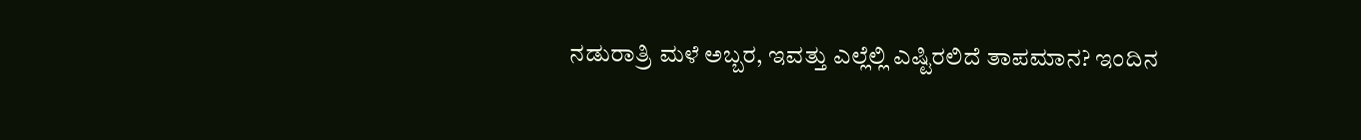ನಡುರಾತ್ರಿ ಮಳೆ ಅಬ್ಬರ, ಇವತ್ತು ಎಲ್ಲೆಲ್ಲಿ ಎಷ್ಟಿರಲಿದೆ ತಾಪಮಾನ? ಇಂದಿನ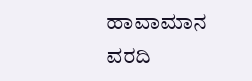ಹಾವಾಮಾನ ವರದಿ